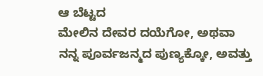ಆ ಬೆಟ್ಟದ
ಮೇಲಿನ ದೇವರ ದಯೆಗೋ, ಅಥವಾ ನನ್ನ ಪೂರ್ವಜನ್ಮದ ಪುಣ್ಯಕ್ಕೋ, ಅವತ್ತು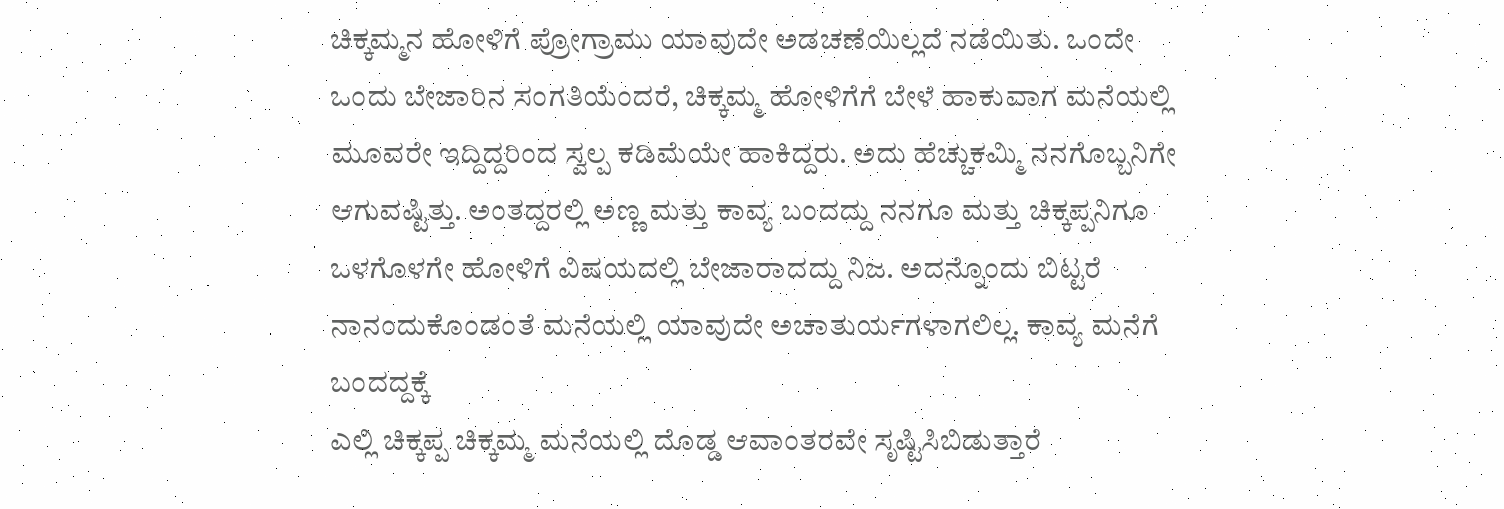ಚಿಕ್ಕಮ್ಮನ ಹೋಳಿಗೆ ಪ್ರೋಗ್ರಾಮು ಯಾವುದೇ ಅಡಚಣೆಯಿಲ್ಲದೆ ನಡೆಯಿತು. ಒಂದೇ ಒಂದು ಬೇಜಾರಿನ ಸಂಗತಿಯೆಂದರೆ, ಚಿಕ್ಕಮ್ಮ ಹೋಳಿಗೆಗೆ ಬೇಳೆ ಹಾಕುವಾಗ ಮನೆಯಲ್ಲಿ ಮೂವರೇ ಇದ್ದಿದ್ದರಿಂದ ಸ್ವಲ್ಪ ಕಡಿಮೆಯೇ ಹಾಕಿದ್ದರು. ಅದು ಹೆಚ್ಚುಕಮ್ಮಿ ನನಗೊಬ್ಬನಿಗೇ ಆಗುವಷ್ಟಿತ್ತು. ಅಂತದ್ದರಲ್ಲಿ ಅಣ್ಣ ಮತ್ತು ಕಾವ್ಯ ಬಂದದ್ದು ನನಗೂ ಮತ್ತು ಚಿಕ್ಕಪ್ಪನಿಗೂ ಒಳಗೊಳಗೇ ಹೋಳಿಗೆ ವಿಷಯದಲ್ಲಿ ಬೇಜಾರಾದದ್ದು ನಿಜ. ಅದನ್ನೊಂದು ಬಿಟ್ಟರೆ ನಾನಂದುಕೊಂಡಂತೆ ಮನೆಯಲ್ಲಿ ಯಾವುದೇ ಅಚಾತುರ್ಯಗಳಾಗಲಿಲ್ಲ. ಕಾವ್ಯ ಮನೆಗೆ ಬಂದದ್ದಕ್ಕೆ
ಎಲ್ಲಿ ಚಿಕ್ಕಪ್ಪ ಚಿಕ್ಕಮ್ಮ ಮನೆಯಲ್ಲಿ ದೊಡ್ಡ ಆವಾಂತರವೇ ಸೃಷ್ಟಿಸಿಬಿಡುತ್ತಾರೆ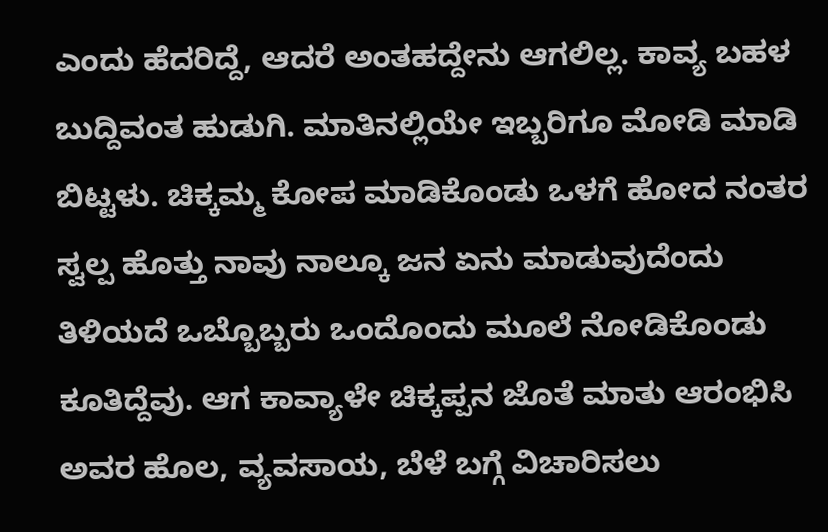ಎಂದು ಹೆದರಿದ್ದೆ, ಆದರೆ ಅಂತಹದ್ದೇನು ಆಗಲಿಲ್ಲ. ಕಾವ್ಯ ಬಹಳ ಬುದ್ದಿವಂತ ಹುಡುಗಿ. ಮಾತಿನಲ್ಲಿಯೇ ಇಬ್ಬರಿಗೂ ಮೋಡಿ ಮಾಡಿ ಬಿಟ್ಟಳು. ಚಿಕ್ಕಮ್ಮ ಕೋಪ ಮಾಡಿಕೊಂಡು ಒಳಗೆ ಹೋದ ನಂತರ ಸ್ವಲ್ಪ ಹೊತ್ತು ನಾವು ನಾಲ್ಕೂ ಜನ ಏನು ಮಾಡುವುದೆಂದು ತಿಳಿಯದೆ ಒಬ್ಬೊಬ್ಬರು ಒಂದೊಂದು ಮೂಲೆ ನೋಡಿಕೊಂಡು ಕೂತಿದ್ದೆವು. ಆಗ ಕಾವ್ಯಾಳೇ ಚಿಕ್ಕಪ್ಪನ ಜೊತೆ ಮಾತು ಆರಂಭಿಸಿ ಅವರ ಹೊಲ, ವ್ಯವಸಾಯ, ಬೆಳೆ ಬಗ್ಗೆ ವಿಚಾರಿಸಲು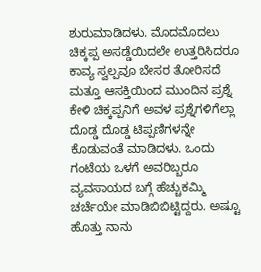ಶುರುಮಾಡಿದಳು. ಮೊದಮೊದಲು ಚಿಕ್ಕಪ್ಪ ಅಸಡ್ಡೆಯಿದಲೇ ಉತ್ತರಿಸಿದರೂ ಕಾವ್ಯ ಸ್ವಲ್ಪವೂ ಬೇಸರ ತೋರಿಸದೆ ಮತ್ತೂ ಆಸಕ್ತಿಯಿಂದ ಮುಂದಿನ ಪ್ರಶ್ನೆ ಕೇಳಿ ಚಿಕ್ಕಪ್ಪನಿಗೆ ಅವಳ ಪ್ರಶ್ನೆಗಳಿಗೆಲ್ಲಾ
ದೊಡ್ಡ ದೊಡ್ಡ ಟಿಪ್ಪಣಿಗಳನ್ನೇ ಕೊಡುವಂತೆ ಮಾಡಿದಳು. ಒಂದು ಗಂಟೆಯ ಒಳಗೆ ಅವರಿಬ್ಬರೂ ವ್ಯವಸಾಯದ ಬಗ್ಗೆ ಹೆಚ್ಚುಕಮ್ಮಿ ಚರ್ಚೆಯೇ ಮಾಡಿಬಿಬಿಟ್ಟಿದ್ದರು. ಅಷ್ಟೂ ಹೊತ್ತು ನಾನು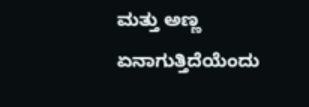ಮತ್ತು ಅಣ್ಣ ಏನಾಗುತ್ತಿದೆಯೆಂದು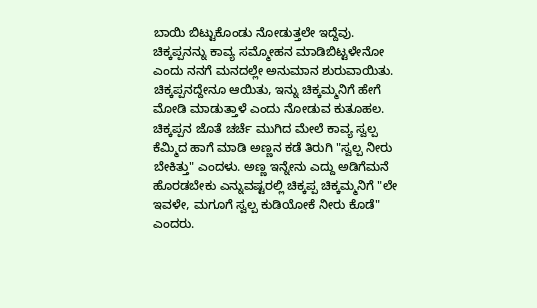ಬಾಯಿ ಬಿಟ್ಟುಕೊಂಡು ನೋಡುತ್ತಲೇ ಇದ್ದೆವು. ಚಿಕ್ಕಪ್ಪನನ್ನು ಕಾವ್ಯ ಸಮ್ಮೋಹನ ಮಾಡಿಬಿಟ್ಟಳೇನೋ ಎಂದು ನನಗೆ ಮನದಲ್ಲೇ ಅನುಮಾನ ಶುರುವಾಯಿತು.
ಚಿಕ್ಕಪ್ಪನದ್ದೇನೂ ಆಯಿತು, ಇನ್ನು ಚಿಕ್ಕಮ್ಮನಿಗೆ ಹೇಗೆ ಮೋಡಿ ಮಾಡುತ್ತಾಳೆ ಎಂದು ನೋಡುವ ಕುತೂಹಲ. ಚಿಕ್ಕಪ್ಪನ ಜೊತೆ ಚರ್ಚೆ ಮುಗಿದ ಮೇಲೆ ಕಾವ್ಯ ಸ್ವಲ್ಪ ಕೆಮ್ಮಿದ ಹಾಗೆ ಮಾಡಿ ಅಣ್ಣನ ಕಡೆ ತಿರುಗಿ "ಸ್ವಲ್ಪ ನೀರು ಬೇಕಿತ್ತು" ಎಂದಳು. ಅಣ್ಣ ಇನ್ನೇನು ಎದ್ದು ಅಡಿಗೆಮನೆ ಹೊರಡಬೇಕು ಎನ್ನುವಷ್ಟರಲ್ಲಿ ಚಿಕ್ಕಪ್ಪ ಚಿಕ್ಕಮ್ಮನಿಗೆ "ಲೇ ಇವಳೇ, ಮಗೂಗೆ ಸ್ವಲ್ಪ ಕುಡಿಯೋಕೆ ನೀರು ಕೊಡೆ" ಎಂದರು.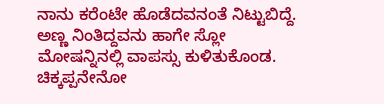ನಾನು ಕರೆಂಟೇ ಹೊಡೆದವನಂತೆ ನಿಟ್ಟುಬಿದ್ದೆ. ಅಣ್ಣ ನಿಂತಿದ್ದವನು ಹಾಗೇ ಸ್ಲೋ ಮೋಷನ್ನಿನಲ್ಲಿ ವಾಪಸ್ಸು ಕುಳಿತುಕೊಂಡ. ಚಿಕ್ಕಪ್ಪನೇನೋ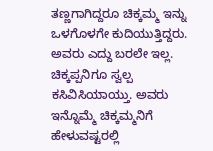ತಣ್ಣಗಾಗಿದ್ದರೂ ಚಿಕ್ಕಮ್ಮ ಇನ್ನು ಒಳಗೊಳಗೇ ಕುದಿಯುತ್ತಿದ್ದರು. ಅವರು ಎದ್ದು ಬರಲೇ ಇಲ್ಲ. ಚಿಕ್ಕಪ್ಪನಿಗೂ ಸ್ವಲ್ಪ ಕಸಿವಿಸಿಯಾಯ್ತು. ಅವರು ಇನ್ನೊಮ್ಮೆ ಚಿಕ್ಕಮ್ಮನಿಗೆ ಹೇಳುವಷ್ಟರಲ್ಲಿ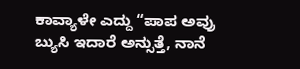ಕಾವ್ಯಾಳೇ ಎದ್ದು “ಪಾಪ ಅವ್ರು ಬ್ಯುಸಿ ಇದಾರೆ ಅನ್ಸುತ್ತೆ, ನಾನೆ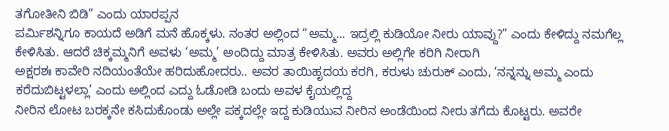ತಗೋತೀನಿ ಬಿಡಿ” ಎಂದು ಯಾರಪ್ಪನ
ಪರ್ಮಿಶನ್ನಿಗೂ ಕಾಯದೆ ಅಡಿಗೆ ಮನೆ ಹೊಕ್ಕಳು. ನಂತರ ಅಲ್ಲಿಂದ “ಅಮ್ಮ... ಇದ್ರಲ್ಲಿ ಕುಡಿಯೋ ನೀರು ಯಾವ್ದು?” ಎಂದು ಕೇಳಿದ್ದು ನಮಗೆಲ್ಲ ಕೇಳಿಸಿತು. ಆದರೆ ಚಿಕ್ಕಮ್ಮನಿಗೆ ಅವಳು ‘ಅಮ್ಮ’ ಅಂದಿದ್ದು ಮಾತ್ರ ಕೇಳಿಸಿತು. ಅವರು ಅಲ್ಲಿಗೇ ಕರಿಗಿ ನೀರಾಗಿ
ಅಕ್ಷರಶಃ ಕಾವೇರಿ ನದಿಯಂತೆಯೇ ಹರಿದುಹೋದರು.. ಅವರ ತಾಯಿಹೃದಯ ಕರಗಿ, ಕರುಳು ಚುರುಕ್ ಎಂದು, ‘ನನ್ನನ್ನು ಅಮ್ಮ ಎಂದು ಕರೆದುಬಿಟ್ಟಳಲ್ಲಾ’ ಎಂದು ಅಲ್ಲಿಂದ ಎದ್ದು ಓಡೋಡಿ ಬಂದು ಅವಳ ಕೈಯಲ್ಲಿದ್ದ
ನೀರಿನ ಲೋಟ ಬರಕ್ಕನೇ ಕಸಿದುಕೊಂಡು ಅಲ್ಲೇ ಪಕ್ಕದಲ್ಲೇ ಇದ್ದ ಕುಡಿಯುವ ನೀರಿನ ಅಂಡೆಯಿಂದ ನೀರು ತಗೆದು ಕೊಟ್ಟರು. ಅವರೇ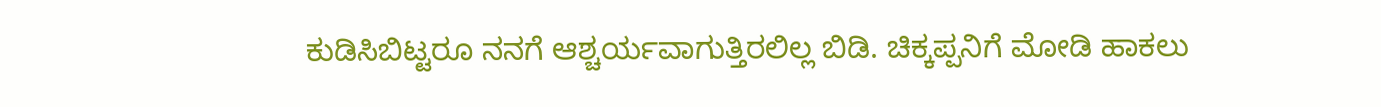ಕುಡಿಸಿಬಿಟ್ಟರೂ ನನಗೆ ಆಶ್ಚರ್ಯವಾಗುತ್ತಿರಲಿಲ್ಲ ಬಿಡಿ. ಚಿಕ್ಕಪ್ಪನಿಗೆ ಮೋಡಿ ಹಾಕಲು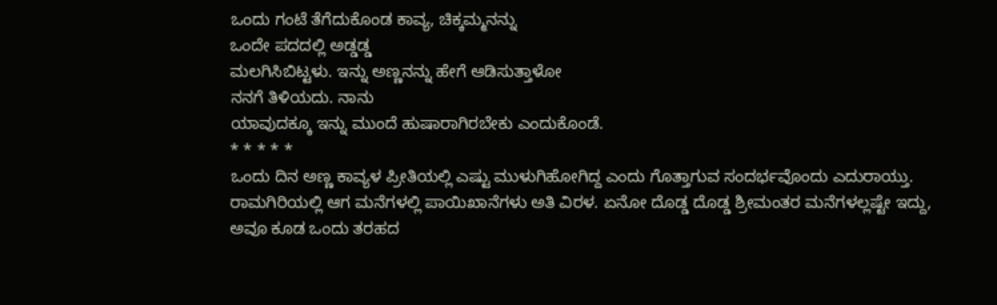ಒಂದು ಗಂಟೆ ತೆಗೆದುಕೊಂಡ ಕಾವ್ಯ, ಚಿಕ್ಕಮ್ಮನನ್ನು
ಒಂದೇ ಪದದಲ್ಲಿ ಅಡ್ಡಡ್ಡ
ಮಲಗಿಸಿಬಿಟ್ಟಳು. ಇನ್ನು ಅಣ್ಣನನ್ನು ಹೇಗೆ ಆಡಿಸುತ್ತಾಳೋ
ನನಗೆ ತಿಳಿಯದು. ನಾನು
ಯಾವುದಕ್ಕೂ ಇನ್ನು ಮುಂದೆ ಹುಷಾರಾಗಿರಬೇಕು ಎಂದುಕೊಂಡೆ.
* * * * *
ಒಂದು ದಿನ ಅಣ್ಣ ಕಾವ್ಯಳ ಪ್ರೀತಿಯಲ್ಲಿ ಎಷ್ಟು ಮುಳುಗಿಹೋಗಿದ್ದ ಎಂದು ಗೊತ್ತಾಗುವ ಸಂದರ್ಭವೊಂದು ಎದುರಾಯ್ತು. ರಾಮಗಿರಿಯಲ್ಲಿ ಆಗ ಮನೆಗಳಲ್ಲಿ ಪಾಯಿಖಾನೆಗಳು ಅತಿ ವಿರಳ. ಏನೋ ದೊಡ್ಡ ದೊಡ್ಡ ಶ್ರೀಮಂತರ ಮನೆಗಳಲ್ಲಷ್ಟೇ ಇದ್ದು, ಅವೂ ಕೂಡ ಒಂದು ತರಹದ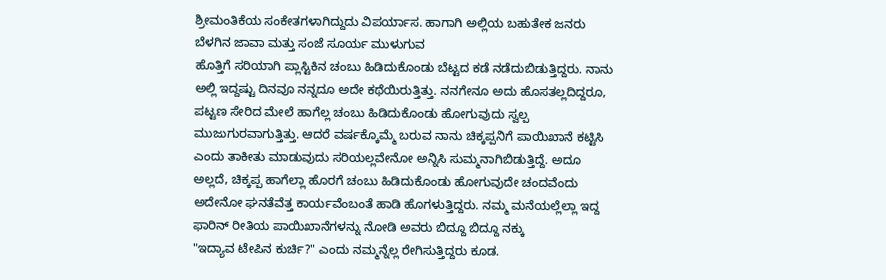ಶ್ರೀಮಂತಿಕೆಯ ಸಂಕೇತಗಳಾಗಿದ್ದುದು ವಿಪರ್ಯಾಸ. ಹಾಗಾಗಿ ಅಲ್ಲಿಯ ಬಹುತೇಕ ಜನರು ಬೆಳಗಿನ ಜಾವಾ ಮತ್ತು ಸಂಜೆ ಸೂರ್ಯ ಮುಳುಗುವ
ಹೊತ್ತಿಗೆ ಸರಿಯಾಗಿ ಪ್ಲಾಸ್ಟಿಕಿನ ಚಂಬು ಹಿಡಿದುಕೊಂಡು ಬೆಟ್ಟದ ಕಡೆ ನಡೆದುಬಿಡುತ್ತಿದ್ದರು. ನಾನು ಅಲ್ಲಿ ಇದ್ದಷ್ಟು ದಿನವೂ ನನ್ನದೂ ಅದೇ ಕಥೆಯಿರುತ್ತಿತ್ತು. ನನಗೇನೂ ಅದು ಹೊಸತಲ್ಲದಿದ್ದರೂ, ಪಟ್ಟಣ ಸೇರಿದ ಮೇಲೆ ಹಾಗೆಲ್ಲ ಚಂಬು ಹಿಡಿದುಕೊಂಡು ಹೋಗುವುದು ಸ್ವಲ್ಪ ಮುಜುಗುರವಾಗುತ್ತಿತ್ತು. ಆದರೆ ವರ್ಷಕ್ಕೊಮ್ಮೆ ಬರುವ ನಾನು ಚಿಕ್ಕಪ್ಪನಿಗೆ ಪಾಯಿಖಾನೆ ಕಟ್ಟಿಸಿ ಎಂದು ತಾಕೀತು ಮಾಡುವುದು ಸರಿಯಲ್ಲವೇನೋ ಅನ್ನಿಸಿ ಸುಮ್ಮನಾಗಿಬಿಡುತ್ತಿದ್ದೆ. ಅದೂ ಅಲ್ಲದೆ, ಚಿಕ್ಕಪ್ಪ ಹಾಗೆಲ್ಲಾ ಹೊರಗೆ ಚಂಬು ಹಿಡಿದುಕೊಂಡು ಹೋಗುವುದೇ ಚಂದವೆಂದು ಅದೇನೋ ಘನತೆವೆತ್ತ ಕಾರ್ಯವೆಂಬಂತೆ ಹಾಡಿ ಹೊಗಳುತ್ತಿದ್ದರು. ನಮ್ಮ ಮನೆಯಲ್ಲೆಲ್ಲಾ ಇದ್ದ ಫಾರಿನ್ ರೀತಿಯ ಪಾಯಿಖಾನೆಗಳನ್ನು ನೋಡಿ ಅವರು ಬಿದ್ದೂ ಬಿದ್ದೂ ನಕ್ಕು
"ಇದ್ಯಾವ ಟೇಪಿನ ಕುರ್ಚಿ?" ಎಂದು ನಮ್ಮನ್ನೆಲ್ಲ ರೇಗಿಸುತ್ತಿದ್ದರು ಕೂಡ.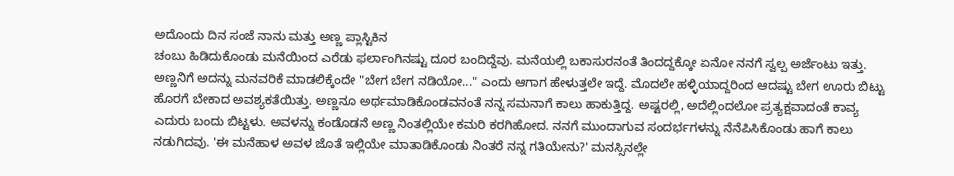ಅದೊಂದು ದಿನ ಸಂಜೆ ನಾನು ಮತ್ತು ಅಣ್ಣ ಪ್ಲಾಸ್ಟಿಕಿನ
ಚಂಬು ಹಿಡಿದುಕೊಂಡು ಮನೆಯಿಂದ ಎರೆಡು ಫರ್ಲಾಂಗಿನಷ್ಟು ದೂರ ಬಂದಿದ್ದೆವು. ಮನೆಯಲ್ಲಿ ಬಕಾಸುರನಂತೆ ತಿಂದದ್ದಕ್ಕೋ ಏನೋ ನನಗೆ ಸ್ವಲ್ಪ ಅರ್ಜೆಂಟು ಇತ್ತು. ಅಣ್ಣನಿಗೆ ಅದನ್ನು ಮನವರಿಕೆ ಮಾಡಲಿಕ್ಕೆಂದೇ "ಬೇಗ ಬೇಗ ನಡಿಯೋ..." ಎಂದು ಆಗಾಗ ಹೇಳುತ್ತಲೇ ಇದ್ದೆ. ಮೊದಲೇ ಹಳ್ಳಿಯಾದ್ದರಿಂದ ಆದಷ್ಟು ಬೇಗ ಊರು ಬಿಟ್ಟು ಹೊರಗೆ ಬೇಕಾದ ಅವಶ್ಯಕತೆಯಿತ್ತು. ಅಣ್ಣನೂ ಅರ್ಥಮಾಡಿಕೊಂಡವನಂತೆ ನನ್ನ ಸಮನಾಗೆ ಕಾಲು ಹಾಕುತ್ತಿದ್ದ. ಅಷ್ಟರಲ್ಲಿ, ಅದೆಲ್ಲಿಂದಲೋ ಪ್ರತ್ಯಕ್ಷವಾದಂತೆ ಕಾವ್ಯ
ಎದುರು ಬಂದು ಬಿಟ್ಟಳು. ಅವಳನ್ನು ಕಂಡೊಡನೆ ಅಣ್ಣ ನಿಂತಲ್ಲಿಯೇ ಕಮರಿ ಕರಗಿಹೋದ. ನನಗೆ ಮುಂದಾಗುವ ಸಂದರ್ಭಗಳನ್ನು ನೆನೆಪಿಸಿಕೊಂಡು ಹಾಗೆ ಕಾಲು ನಡುಗಿದವು. 'ಈ ಮನೆಹಾಳ ಅವಳ ಜೊತೆ ಇಲ್ಲಿಯೇ ಮಾತಾಡಿಕೊಂಡು ನಿಂತರೆ ನನ್ನ ಗತಿಯೇನು?' ಮನಸ್ಸಿನಲ್ಲೇ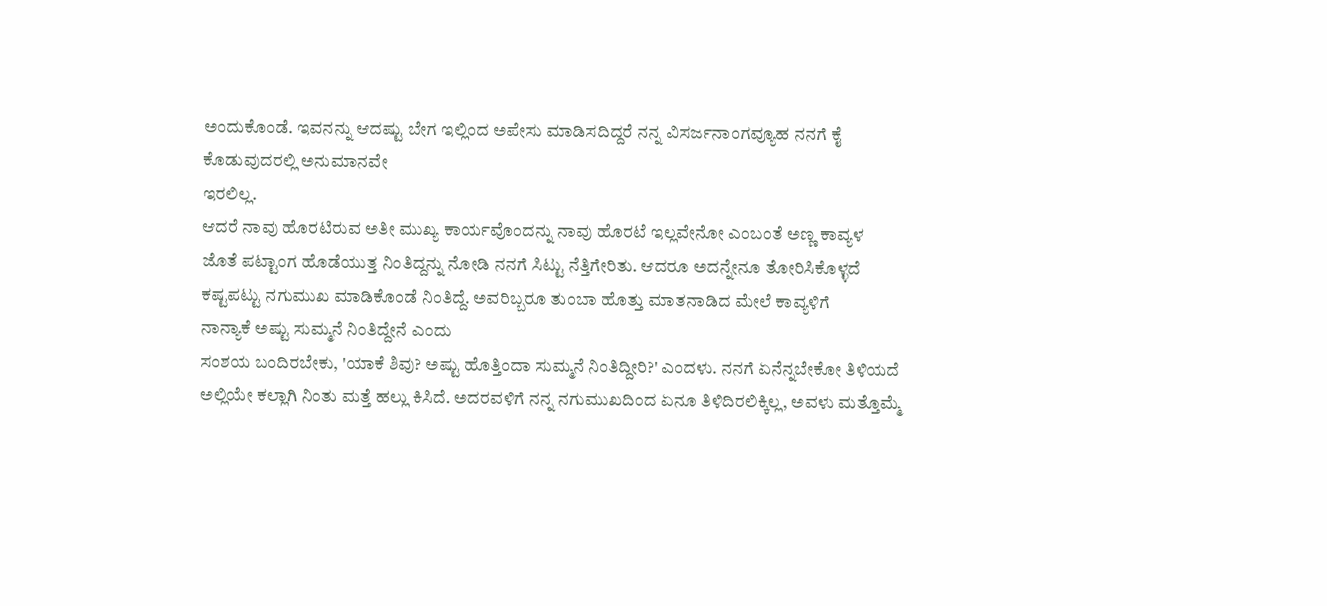ಅಂದುಕೊಂಡೆ. ಇವನನ್ನು ಆದಷ್ಟು ಬೇಗ ಇಲ್ಲಿಂದ ಅಪೇಸು ಮಾಡಿಸದಿದ್ದರೆ ನನ್ನ ವಿಸರ್ಜನಾಂಗವ್ಯೂಹ ನನಗೆ ಕೈ ಕೊಡುವುದರಲ್ಲಿ ಅನುಮಾನವೇ
ಇರಲಿಲ್ಲ.
ಆದರೆ ನಾವು ಹೊರಟಿರುವ ಅತೀ ಮುಖ್ಯ ಕಾರ್ಯವೊಂದನ್ನು ನಾವು ಹೊರಟೆ ಇಲ್ಲವೇನೋ ಎಂಬಂತೆ ಅಣ್ಣ ಕಾವ್ಯಳ
ಜೊತೆ ಪಟ್ಟಾಂಗ ಹೊಡೆಯುತ್ತ ನಿಂತಿದ್ದನ್ನು ನೋಡಿ ನನಗೆ ಸಿಟ್ಟು ನೆತ್ತಿಗೇರಿತು. ಆದರೂ ಅದನ್ನೇನೂ ತೋರಿಸಿಕೊಳ್ಳದೆ ಕಷ್ಟಪಟ್ಟು ನಗುಮುಖ ಮಾಡಿಕೊಂಡೆ ನಿಂತಿದ್ದೆ. ಅವರಿಬ್ಬರೂ ತುಂಬಾ ಹೊತ್ತು ಮಾತನಾಡಿದ ಮೇಲೆ ಕಾವ್ಯಳಿಗೆ
ನಾನ್ಯಾಕೆ ಅಷ್ಟು ಸುಮ್ಮನೆ ನಿಂತಿದ್ದೇನೆ ಎಂದು
ಸಂಶಯ ಬಂದಿರಬೇಕು, 'ಯಾಕೆ ಶಿವು? ಅಷ್ಟು ಹೊತ್ತಿಂದಾ ಸುಮ್ಮನೆ ನಿಂತಿದ್ದೀರಿ?' ಎಂದಳು. ನನಗೆ ಏನೆನ್ನಬೇಕೋ ತಿಳಿಯದೆ ಅಲ್ಲಿಯೇ ಕಲ್ಲಾಗಿ ನಿಂತು ಮತ್ತೆ ಹಲ್ಲು ಕಿಸಿದೆ. ಅದರವಳಿಗೆ ನನ್ನ ನಗುಮುಖದಿಂದ ಏನೂ ತಿಳಿದಿರಲಿಕ್ಕಿಲ್ಲ, ಅವಳು ಮತ್ತೊಮ್ಮೆ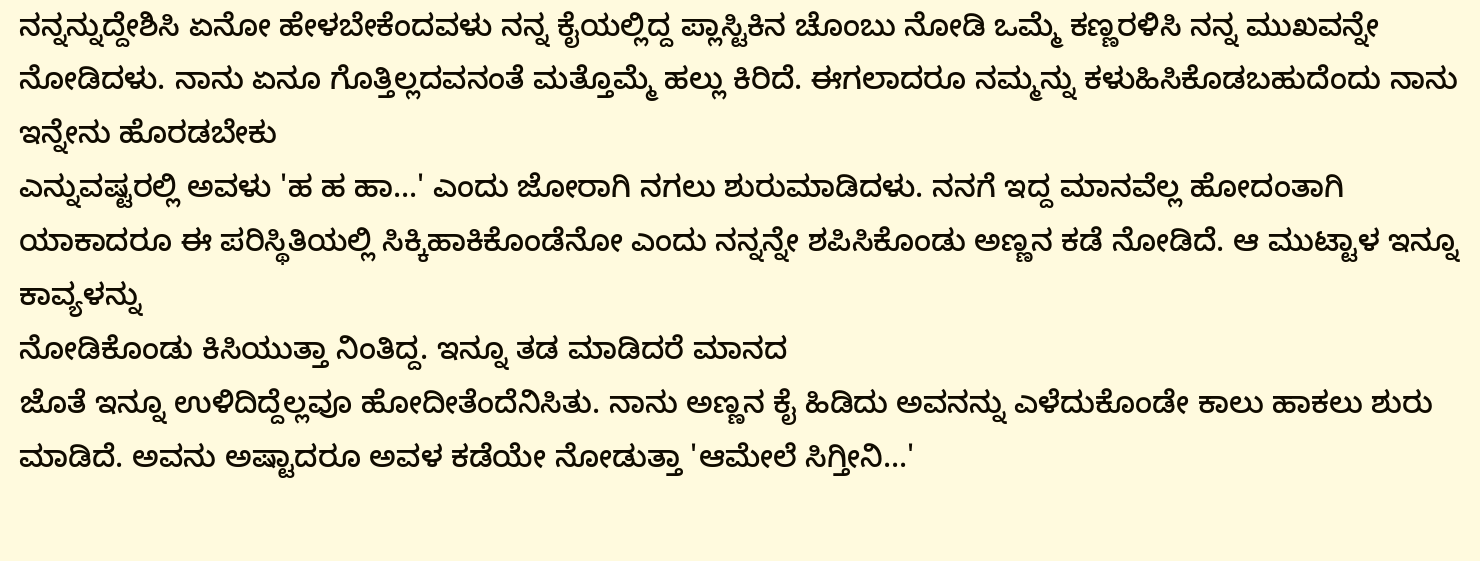ನನ್ನನ್ನುದ್ದೇಶಿಸಿ ಏನೋ ಹೇಳಬೇಕೆಂದವಳು ನನ್ನ ಕೈಯಲ್ಲಿದ್ದ ಪ್ಲಾಸ್ಟಿಕಿನ ಚೊಂಬು ನೋಡಿ ಒಮ್ಮೆ ಕಣ್ಣರಳಿಸಿ ನನ್ನ ಮುಖವನ್ನೇ ನೋಡಿದಳು. ನಾನು ಏನೂ ಗೊತ್ತಿಲ್ಲದವನಂತೆ ಮತ್ತೊಮ್ಮೆ ಹಲ್ಲು ಕಿರಿದೆ. ಈಗಲಾದರೂ ನಮ್ಮನ್ನು ಕಳುಹಿಸಿಕೊಡಬಹುದೆಂದು ನಾನು ಇನ್ನೇನು ಹೊರಡಬೇಕು
ಎನ್ನುವಷ್ಟರಲ್ಲಿ ಅವಳು 'ಹ ಹ ಹಾ...' ಎಂದು ಜೋರಾಗಿ ನಗಲು ಶುರುಮಾಡಿದಳು. ನನಗೆ ಇದ್ದ ಮಾನವೆಲ್ಲ ಹೋದಂತಾಗಿ ಯಾಕಾದರೂ ಈ ಪರಿಸ್ಥಿತಿಯಲ್ಲಿ ಸಿಕ್ಕಿಹಾಕಿಕೊಂಡೆನೋ ಎಂದು ನನ್ನನ್ನೇ ಶಪಿಸಿಕೊಂಡು ಅಣ್ಣನ ಕಡೆ ನೋಡಿದೆ. ಆ ಮುಟ್ಟಾಳ ಇನ್ನೂ ಕಾವ್ಯಳನ್ನು
ನೋಡಿಕೊಂಡು ಕಿಸಿಯುತ್ತಾ ನಿಂತಿದ್ದ. ಇನ್ನೂ ತಡ ಮಾಡಿದರೆ ಮಾನದ
ಜೊತೆ ಇನ್ನೂ ಉಳಿದಿದ್ದೆಲ್ಲವೂ ಹೋದೀತೆಂದೆನಿಸಿತು. ನಾನು ಅಣ್ಣನ ಕೈ ಹಿಡಿದು ಅವನನ್ನು ಎಳೆದುಕೊಂಡೇ ಕಾಲು ಹಾಕಲು ಶುರು ಮಾಡಿದೆ. ಅವನು ಅಷ್ಟಾದರೂ ಅವಳ ಕಡೆಯೇ ನೋಡುತ್ತಾ 'ಆಮೇಲೆ ಸಿಗ್ತೀನಿ...'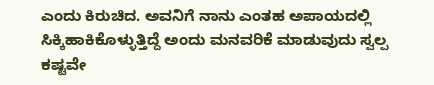ಎಂದು ಕಿರುಚಿದ. ಅವನಿಗೆ ನಾನು ಎಂತಹ ಅಪಾಯದಲ್ಲಿ ಸಿಕ್ಕಿಹಾಕಿಕೊಳ್ಳುತ್ತಿದ್ದೆ ಅಂದು ಮನವರಿಕೆ ಮಾಡುವುದು ಸ್ವಲ್ಪ ಕಷ್ಟವೇ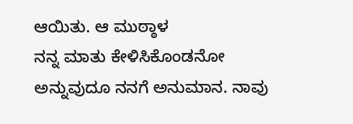ಆಯಿತು. ಆ ಮುಠ್ಠಾಳ
ನನ್ನ ಮಾತು ಕೇಳಿಸಿಕೊಂಡನೋ ಅನ್ನುವುದೂ ನನಗೆ ಅನುಮಾನ. ನಾವು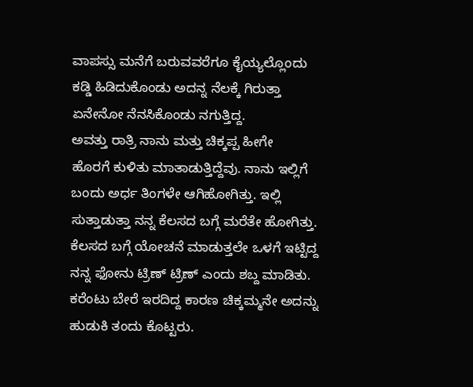ವಾಪಸ್ಸು ಮನೆಗೆ ಬರುವವರೆಗೂ ಕೈಯ್ಯಲ್ಲೊಂದು
ಕಡ್ಡಿ ಹಿಡಿದುಕೊಂಡು ಅದನ್ನ ನೆಲಕ್ಕೆ ಗಿರುತ್ತಾ ಏನೇನೋ ನೆನಸಿಕೊಂಡು ನಗುತ್ತಿದ್ದ.
ಅವತ್ತು ರಾತ್ರಿ ನಾನು ಮತ್ತು ಚಿಕ್ಕಪ್ಪ ಹೀಗೇ
ಹೊರಗೆ ಕುಳಿತು ಮಾತಾಡುತ್ತಿದ್ದೆವು. ನಾನು ಇಲ್ಲಿಗೆ ಬಂದು ಅರ್ಧ ತಿಂಗಳೇ ಆಗಿಹೋಗಿತ್ತು. ಇಲ್ಲಿ ಸುತ್ತಾಡುತ್ತಾ ನನ್ನ ಕೆಲಸದ ಬಗ್ಗೆ ಮರೆತೇ ಹೋಗಿತ್ತು. ಕೆಲಸದ ಬಗ್ಗೆ ಯೋಚನೆ ಮಾಡುತ್ತಲೇ ಒಳಗೆ ಇಟ್ಟಿದ್ದ ನನ್ನ ಫೋನು ಟ್ರಿಣ್ ಟ್ರಿಣ್ ಎಂದು ಶಬ್ದ ಮಾಡಿತು. ಕರೆಂಟು ಬೇರೆ ಇರದಿದ್ದ ಕಾರಣ ಚಿಕ್ಕಮ್ಮನೇ ಅದನ್ನು ಹುಡುಕಿ ತಂದು ಕೊಟ್ಟರು.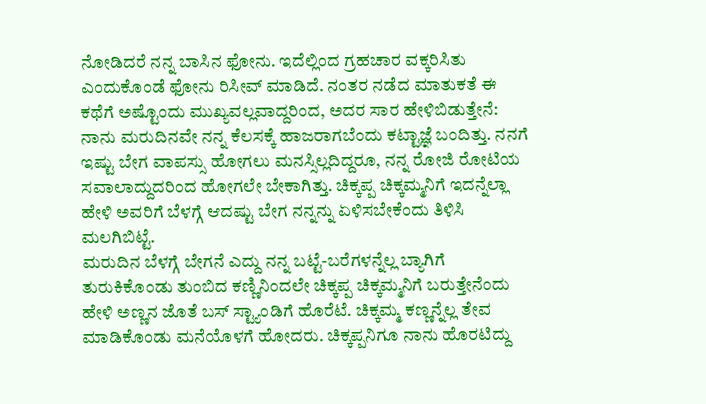ನೋಡಿದರೆ ನನ್ನ ಬಾಸಿನ ಫೋನು. ಇದೆಲ್ಲಿಂದ ಗ್ರಹಚಾರ ವಕ್ಕರಿಸಿತು ಎಂದುಕೊಂಡೆ ಫೋನು ರಿಸೀವ್ ಮಾಡಿದೆ. ನಂತರ ನಡೆದ ಮಾತುಕತೆ ಈ ಕಥೆಗೆ ಅಷ್ಟೊಂದು ಮುಖ್ಯವಲ್ಲವಾದ್ದರಿಂದ, ಅದರ ಸಾರ ಹೇಳಿಬಿಡುತ್ತೇನೆ: ನಾನು ಮರುದಿನವೇ ನನ್ನ ಕೆಲಸಕ್ಕೆ ಹಾಜರಾಗಬೆಂದು ಕಟ್ಟಾಜ್ಞೆ ಬಂದಿತ್ತು. ನನಗೆ ಇಷ್ಟು ಬೇಗ ವಾಪಸ್ಸು ಹೋಗಲು ಮನಸ್ಸಿಲ್ಲದಿದ್ದರೂ, ನನ್ನ ರೋಜಿ ರೋಟಿಯ ಸವಾಲಾದ್ದುದರಿಂದ ಹೋಗಲೇ ಬೇಕಾಗಿತ್ತು. ಚಿಕ್ಕಪ್ಪ ಚಿಕ್ಕಮ್ಮನಿಗೆ ಇದನ್ನೆಲ್ಲಾ ಹೇಳಿ ಅವರಿಗೆ ಬೆಳಗ್ಗೆ ಆದಷ್ಟು ಬೇಗ ನನ್ನನ್ನು ಏಳಿಸಬೇಕೆಂದು ತಿಳಿಸಿ ಮಲಗಿಬಿಟ್ಟೆ.
ಮರುದಿನ ಬೆಳಗ್ಗೆ ಬೇಗನೆ ಎದ್ದು ನನ್ನ ಬಟ್ಟೆ-ಬರೆಗಳನ್ನೆಲ್ಲ ಬ್ಯಾಗಿಗೆ ತುರುಕಿಕೊಂಡು ತುಂಬಿದ ಕಣ್ಣಿನಿಂದಲೇ ಚಿಕ್ಕಪ್ಪ ಚಿಕ್ಕಮ್ಮನಿಗೆ ಬರುತ್ತೇನೆಂದು ಹೇಳಿ ಅಣ್ಣನ ಜೊತೆ ಬಸ್ ಸ್ಟ್ಯಾಂಡಿಗೆ ಹೊರೆಟೆ. ಚಿಕ್ಕಮ್ಮ ಕಣ್ಣನ್ನೆಲ್ಲ ತೇವ ಮಾಡಿಕೊಂಡು ಮನೆಯೊಳಗೆ ಹೋದರು. ಚಿಕ್ಕಪ್ಪನಿಗೂ ನಾನು ಹೊರಟಿದ್ದು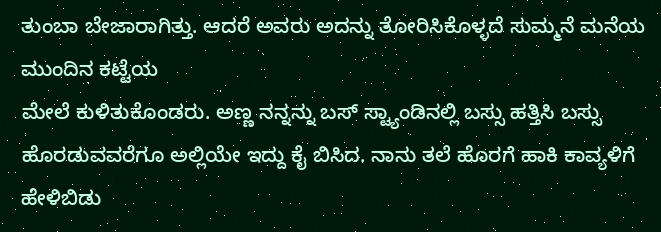ತುಂಬಾ ಬೇಜಾರಾಗಿತ್ತು. ಆದರೆ ಅವರು ಅದನ್ನು ತೋರಿಸಿಕೊಳ್ಳದೆ ಸುಮ್ಮನೆ ಮನೆಯ ಮುಂದಿನ ಕಟ್ಟೆಯ
ಮೇಲೆ ಕುಳಿತುಕೊಂಡರು. ಅಣ್ಣ ನನ್ನನ್ನು ಬಸ್ ಸ್ಟ್ಯಾಂಡಿನಲ್ಲಿ ಬಸ್ಸು ಹತ್ತಿಸಿ ಬಸ್ಸು ಹೊರಡುವವರೆಗೂ ಅಲ್ಲಿಯೇ ಇದ್ದು ಕೈ ಬಿಸಿದ. ನಾನು ತಲೆ ಹೊರಗೆ ಹಾಕಿ ಕಾವ್ಯಳಿಗೆ ಹೇಳಿಬಿಡು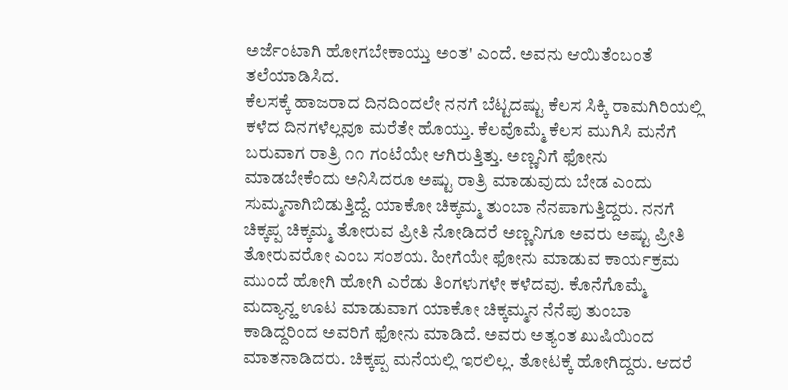ಅರ್ಜೆಂಟಾಗಿ ಹೋಗಬೇಕಾಯ್ತು ಅಂತ' ಎಂದೆ. ಅವನು ಆಯಿತೆಂಬಂತೆ ತಲೆಯಾಡಿಸಿದ.
ಕೆಲಸಕ್ಕೆ ಹಾಜರಾದ ದಿನದಿಂದಲೇ ನನಗೆ ಬೆಟ್ಟದಷ್ಟು ಕೆಲಸ ಸಿಕ್ಕಿ ರಾಮಗಿರಿಯಲ್ಲಿ ಕಳೆದ ದಿನಗಳೆಲ್ಲವೂ ಮರೆತೇ ಹೊಯ್ತು. ಕೆಲವೊಮ್ಮೆ ಕೆಲಸ ಮುಗಿಸಿ ಮನೆಗೆ ಬರುವಾಗ ರಾತ್ರಿ ೧೧ ಗಂಟೆಯೇ ಆಗಿರುತ್ತಿತ್ತು. ಅಣ್ಣನಿಗೆ ಫೋನು ಮಾಡಬೇಕೆಂದು ಅನಿಸಿದರೂ ಅಷ್ಟು ರಾತ್ರಿ ಮಾಡುವುದು ಬೇಡ ಎಂದು ಸುಮ್ಮನಾಗಿಬಿಡುತ್ತಿದ್ದೆ. ಯಾಕೋ ಚಿಕ್ಕಮ್ಮ ತುಂಬಾ ನೆನಪಾಗುತ್ತಿದ್ದರು. ನನಗೆ ಚಿಕ್ಕಪ್ಪ ಚಿಕ್ಕಮ್ಮ ತೋರುವ ಪ್ರೀತಿ ನೋಡಿದರೆ ಅಣ್ಣನಿಗೂ ಅವರು ಅಷ್ಟು ಪ್ರೀತಿ ತೋರುವರೋ ಎಂಬ ಸಂಶಯ. ಹೀಗೆಯೇ ಫೋನು ಮಾಡುವ ಕಾರ್ಯಕ್ರಮ ಮುಂದೆ ಹೋಗಿ ಹೋಗಿ ಎರೆಡು ತಿಂಗಳುಗಳೇ ಕಳೆದವು. ಕೊನೆಗೊಮ್ಮೆ ಮದ್ಯಾನ್ಹ ಊಟ ಮಾಡುವಾಗ ಯಾಕೋ ಚಿಕ್ಕಮ್ಮನ ನೆನೆಪು ತುಂಬಾ ಕಾಡಿದ್ದರಿಂದ ಅವರಿಗೆ ಫೋನು ಮಾಡಿದೆ. ಅವರು ಅತ್ಯಂತ ಖುಷಿಯಿಂದ ಮಾತನಾಡಿದರು. ಚಿಕ್ಕಪ್ಪ ಮನೆಯಲ್ಲಿ ಇರಲಿಲ್ಲ. ತೋಟಕ್ಕೆ ಹೋಗಿದ್ದರು. ಆದರೆ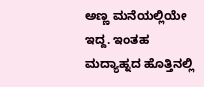ಅಣ್ಣ ಮನೆಯಲ್ಲಿಯೇ ಇದ್ದ. ಇಂತಹ ಮದ್ಯಾಹ್ನದ ಹೊತ್ತಿನಲ್ಲಿ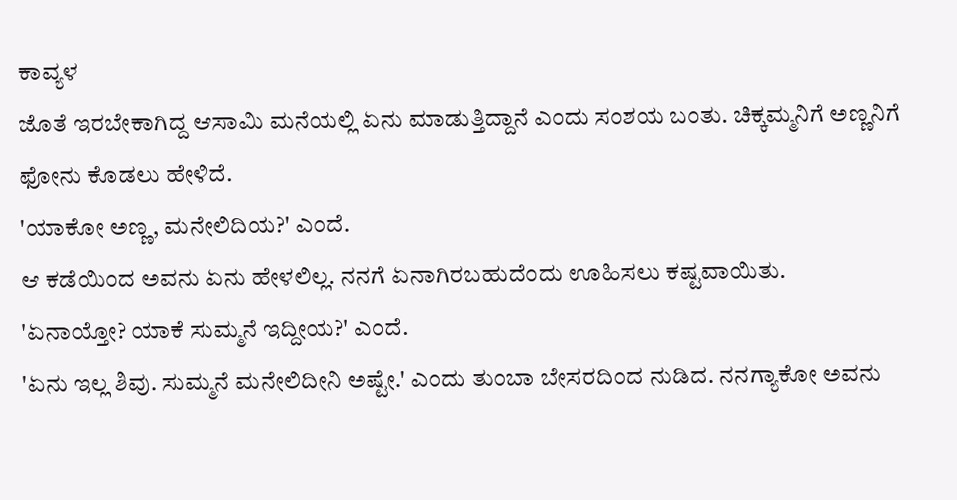ಕಾವ್ಯಳ
ಜೊತೆ ಇರಬೇಕಾಗಿದ್ದ ಆಸಾಮಿ ಮನೆಯಲ್ಲಿ ಏನು ಮಾಡುತ್ತಿದ್ದಾನೆ ಎಂದು ಸಂಶಯ ಬಂತು. ಚಿಕ್ಕಮ್ಮನಿಗೆ ಅಣ್ಣನಿಗೆ ಫೋನು ಕೊಡಲು ಹೇಳಿದೆ.
'ಯಾಕೋ ಅಣ್ಣ, ಮನೇಲಿದಿಯ?' ಎಂದೆ.
ಆ ಕಡೆಯಿಂದ ಅವನು ಏನು ಹೇಳಲಿಲ್ಲ. ನನಗೆ ಏನಾಗಿರಬಹುದೆಂದು ಊಹಿಸಲು ಕಷ್ಟವಾಯಿತು.
'ಏನಾಯ್ತೋ? ಯಾಕೆ ಸುಮ್ಮನೆ ಇದ್ದೀಯ?' ಎಂದೆ.
'ಏನು ಇಲ್ಲ ಶಿವು. ಸುಮ್ಮನೆ ಮನೇಲಿದೀನಿ ಅಷ್ಟೇ.' ಎಂದು ತುಂಬಾ ಬೇಸರದಿಂದ ನುಡಿದ. ನನಗ್ಯಾಕೋ ಅವನು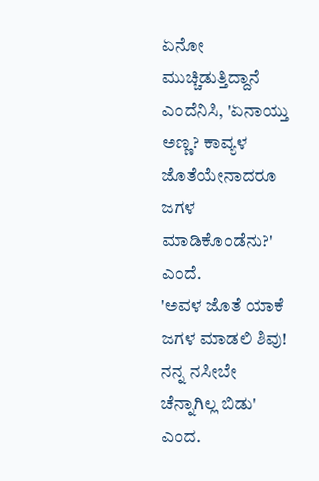ಏನೋ ಮುಚ್ಚಿಡುತ್ತಿದ್ದಾನೆ ಎಂದೆನಿಸಿ, 'ಏನಾಯ್ತು ಅಣ್ಣ? ಕಾವ್ಯಳ ಜೊತೆಯೇನಾದರೂ ಜಗಳ ಮಾಡಿಕೊಂಡೆನು?' ಎಂದೆ.
'ಅವಳ ಜೊತೆ ಯಾಕೆ ಜಗಳ ಮಾಡಲಿ ಶಿವು! ನನ್ನ ನಸೀಬೇ ಚೆನ್ನಾಗಿಲ್ಲ ಬಿಡು' ಎಂದ.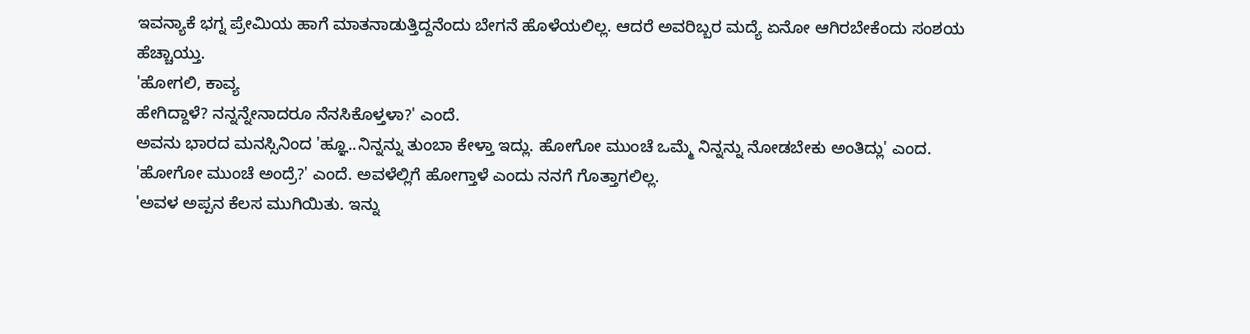ಇವನ್ಯಾಕೆ ಭಗ್ನ ಪ್ರೇಮಿಯ ಹಾಗೆ ಮಾತನಾಡುತ್ತಿದ್ದನೆಂದು ಬೇಗನೆ ಹೊಳೆಯಲಿಲ್ಲ. ಆದರೆ ಅವರಿಬ್ಬರ ಮದ್ಯೆ ಏನೋ ಆಗಿರಬೇಕೆಂದು ಸಂಶಯ ಹೆಚ್ಚಾಯ್ತು.
'ಹೋಗಲಿ, ಕಾವ್ಯ
ಹೇಗಿದ್ದಾಳೆ? ನನ್ನನ್ನೇನಾದರೂ ನೆನಸಿಕೊಳ್ತಳಾ?' ಎಂದೆ.
ಅವನು ಭಾರದ ಮನಸ್ಸಿನಿಂದ 'ಹ್ಞೂ..ನಿನ್ನನ್ನು ತುಂಬಾ ಕೇಳ್ತಾ ಇದ್ಲು. ಹೋಗೋ ಮುಂಚೆ ಒಮ್ಮೆ ನಿನ್ನನ್ನು ನೋಡಬೇಕು ಅಂತಿದ್ಲು' ಎಂದ.
'ಹೋಗೋ ಮುಂಚೆ ಅಂದ್ರೆ?' ಎಂದೆ. ಅವಳೆಲ್ಲಿಗೆ ಹೋಗ್ತಾಳೆ ಎಂದು ನನಗೆ ಗೊತ್ತಾಗಲಿಲ್ಲ.
'ಅವಳ ಅಪ್ಪನ ಕೆಲಸ ಮುಗಿಯಿತು. ಇನ್ನು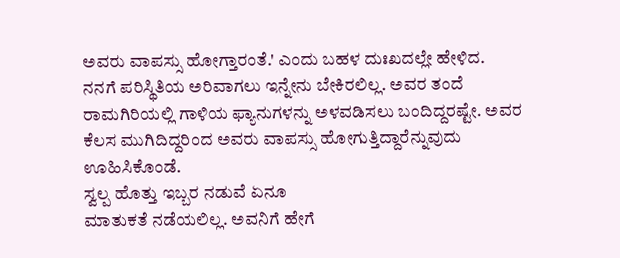ಅವರು ವಾಪಸ್ಸು ಹೋಗ್ತಾರಂತೆ.' ಎಂದು ಬಹಳ ದುಃಖದಲ್ಲೇ ಹೇಳಿದ.
ನನಗೆ ಪರಿಸ್ಥಿತಿಯ ಅರಿವಾಗಲು ಇನ್ನೇನು ಬೇಕಿರಲಿಲ್ಲ. ಅವರ ತಂದೆ ರಾಮಗಿರಿಯಲ್ಲಿ ಗಾಳಿಯ ಫ್ಯಾನುಗಳನ್ನು ಅಳವಡಿಸಲು ಬಂದಿದ್ದರಷ್ಟೇ. ಅವರ ಕೆಲಸ ಮುಗಿದಿದ್ದರಿಂದ ಅವರು ವಾಪಸ್ಸು ಹೋಗುತ್ತಿದ್ದಾರೆನ್ನುವುದು ಊಹಿಸಿಕೊಂಡೆ.
ಸ್ವಲ್ಪ ಹೊತ್ತು ಇಬ್ಬರ ನಡುವೆ ಏನೂ
ಮಾತುಕತೆ ನಡೆಯಲಿಲ್ಲ. ಅವನಿಗೆ ಹೇಗೆ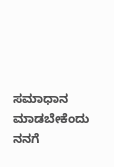ಸಮಾಧಾನ ಮಾಡಬೇಕೆಂದು ನನಗೆ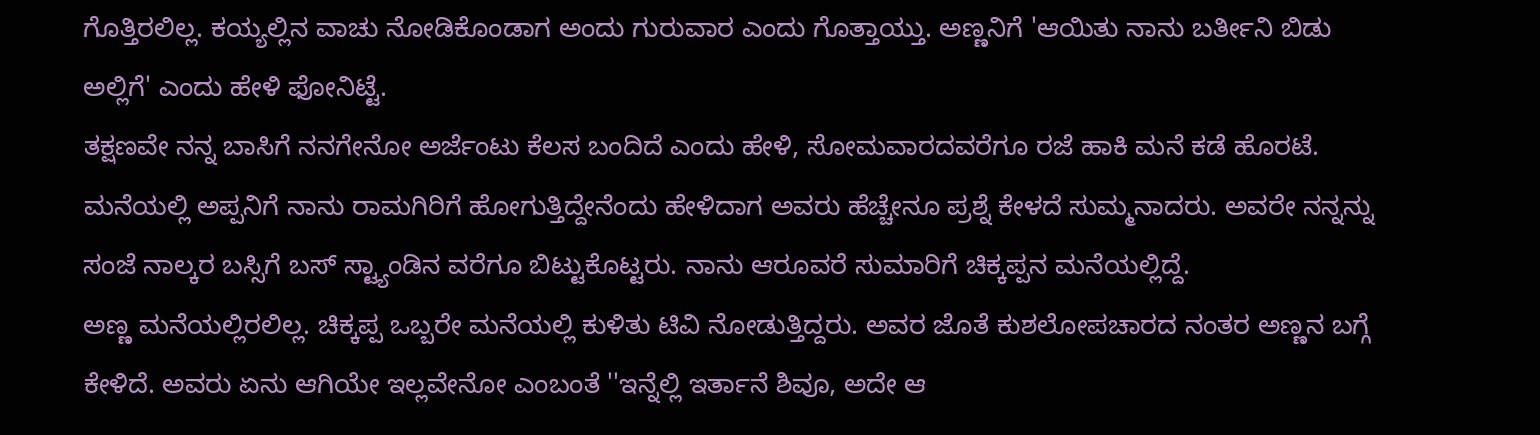ಗೊತ್ತಿರಲಿಲ್ಲ. ಕಯ್ಯಲ್ಲಿನ ವಾಚು ನೋಡಿಕೊಂಡಾಗ ಅಂದು ಗುರುವಾರ ಎಂದು ಗೊತ್ತಾಯ್ತು. ಅಣ್ಣನಿಗೆ 'ಆಯಿತು ನಾನು ಬರ್ತೀನಿ ಬಿಡು ಅಲ್ಲಿಗೆ' ಎಂದು ಹೇಳಿ ಫೋನಿಟ್ಟೆ.
ತಕ್ಷಣವೇ ನನ್ನ ಬಾಸಿಗೆ ನನಗೇನೋ ಅರ್ಜೆಂಟು ಕೆಲಸ ಬಂದಿದೆ ಎಂದು ಹೇಳಿ, ಸೋಮವಾರದವರೆಗೂ ರಜೆ ಹಾಕಿ ಮನೆ ಕಡೆ ಹೊರಟೆ. ಮನೆಯಲ್ಲಿ ಅಪ್ಪನಿಗೆ ನಾನು ರಾಮಗಿರಿಗೆ ಹೋಗುತ್ತಿದ್ದೇನೆಂದು ಹೇಳಿದಾಗ ಅವರು ಹೆಚ್ಚೇನೂ ಪ್ರಶ್ನೆ ಕೇಳದೆ ಸುಮ್ಮನಾದರು. ಅವರೇ ನನ್ನನ್ನು ಸಂಜೆ ನಾಲ್ಕರ ಬಸ್ಸಿಗೆ ಬಸ್ ಸ್ಟ್ಯಾಂಡಿನ ವರೆಗೂ ಬಿಟ್ಟುಕೊಟ್ಟರು. ನಾನು ಆರೂವರೆ ಸುಮಾರಿಗೆ ಚಿಕ್ಕಪ್ಪನ ಮನೆಯಲ್ಲಿದ್ದೆ.
ಅಣ್ಣ ಮನೆಯಲ್ಲಿರಲಿಲ್ಲ. ಚಿಕ್ಕಪ್ಪ ಒಬ್ಬರೇ ಮನೆಯಲ್ಲಿ ಕುಳಿತು ಟಿವಿ ನೋಡುತ್ತಿದ್ದರು. ಅವರ ಜೊತೆ ಕುಶಲೋಪಚಾರದ ನಂತರ ಅಣ್ಣನ ಬಗ್ಗೆ ಕೇಳಿದೆ. ಅವರು ಏನು ಆಗಿಯೇ ಇಲ್ಲವೇನೋ ಎಂಬಂತೆ ''ಇನ್ನೆಲ್ಲಿ ಇರ್ತಾನೆ ಶಿವೂ, ಅದೇ ಆ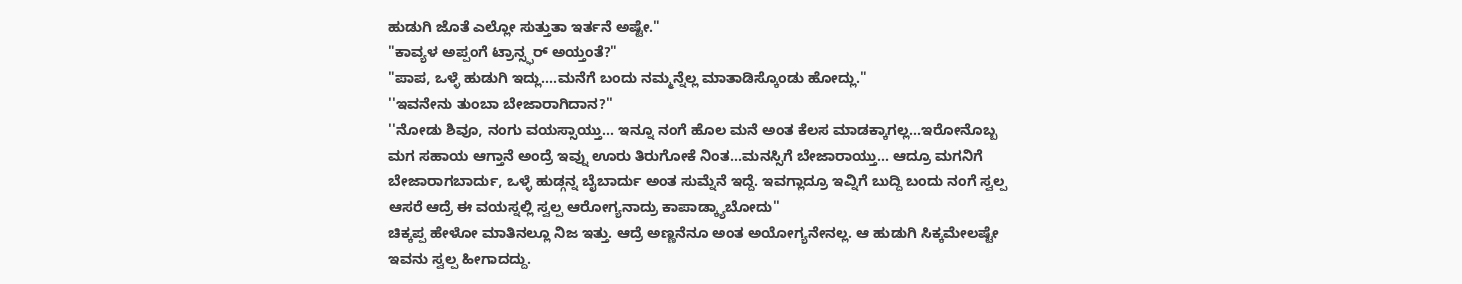ಹುಡುಗಿ ಜೊತೆ ಎಲ್ಲೋ ಸುತ್ತುತಾ ಇರ್ತನೆ ಅಷ್ಟೇ."
"ಕಾವ್ಯಳ ಅಪ್ಪಂಗೆ ಟ್ರಾನ್ಸ್ಫರ್ ಅಯ್ತಂತೆ?"
"ಪಾಪ, ಒಳ್ಳೆ ಹುಡುಗಿ ಇದ್ಲು....ಮನೆಗೆ ಬಂದು ನಮ್ಮನ್ನೆಲ್ಲ ಮಾತಾಡಿಸ್ಕೊಂಡು ಹೋದ್ಲು."
''ಇವನೇನು ತುಂಬಾ ಬೇಜಾರಾಗಿದಾನ?''
''ನೋಡು ಶಿವೂ, ನಂಗು ವಯಸ್ಸಾಯ್ತು... ಇನ್ನೂ ನಂಗೆ ಹೊಲ ಮನೆ ಅಂತ ಕೆಲಸ ಮಾಡಕ್ಕಾಗಲ್ಲ...ಇರೋನೊಬ್ಬ ಮಗ ಸಹಾಯ ಆಗ್ತಾನೆ ಅಂದ್ರೆ ಇವ್ನು ಊರು ತಿರುಗೋಕೆ ನಿಂತ...ಮನಸ್ಸಿಗೆ ಬೇಜಾರಾಯ್ತು... ಆದ್ರೂ ಮಗನಿಗೆ ಬೇಜಾರಾಗಬಾರ್ದು, ಒಳ್ಳೆ ಹುಡ್ಗನ್ನ ಬೈಬಾರ್ದು ಅಂತ ಸುಮ್ನೆನೆ ಇದ್ದೆ. ಇವಗ್ಲಾದ್ರೂ ಇವ್ನಿಗೆ ಬುದ್ದಿ ಬಂದು ನಂಗೆ ಸ್ವಲ್ಪ ಆಸರೆ ಆದ್ರೆ ಈ ವಯಸ್ನಲ್ಲಿ ಸ್ವಲ್ಪ ಆರೋಗ್ಯನಾದ್ರು ಕಾಪಾಡ್ಕ್ಯಾಬೋದು''
ಚಿಕ್ಕಪ್ಪ ಹೇಳೋ ಮಾತಿನಲ್ಲೂ ನಿಜ ಇತ್ತು. ಆದ್ರೆ ಅಣ್ಣನೆನೂ ಅಂತ ಅಯೋಗ್ಯನೇನಲ್ಲ. ಆ ಹುಡುಗಿ ಸಿಕ್ಕಮೇಲಷ್ಟೇ ಇವನು ಸ್ವಲ್ಪ ಹೀಗಾದದ್ದು.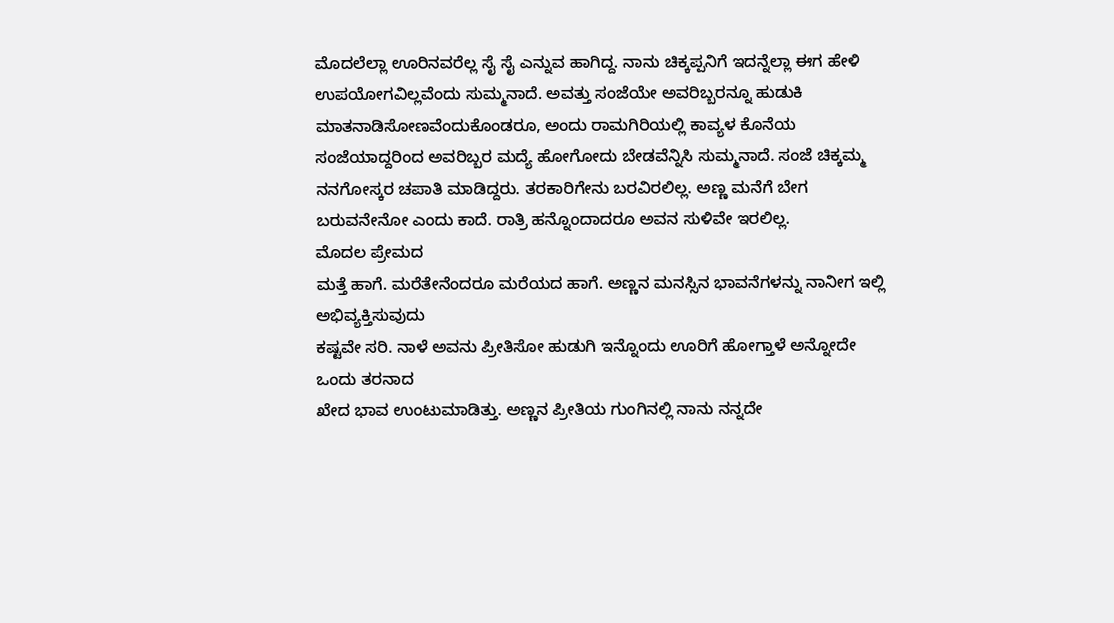ಮೊದಲೆಲ್ಲಾ ಊರಿನವರೆಲ್ಲ ಸೈ ಸೈ ಎನ್ನುವ ಹಾಗಿದ್ದ. ನಾನು ಚಿಕ್ಕಪ್ಪನಿಗೆ ಇದನ್ನೆಲ್ಲಾ ಈಗ ಹೇಳಿ ಉಪಯೋಗವಿಲ್ಲವೆಂದು ಸುಮ್ಮನಾದೆ. ಅವತ್ತು ಸಂಜೆಯೇ ಅವರಿಬ್ಬರನ್ನೂ ಹುಡುಕಿ ಮಾತನಾಡಿಸೋಣವೆಂದುಕೊಂಡರೂ, ಅಂದು ರಾಮಗಿರಿಯಲ್ಲಿ ಕಾವ್ಯಳ ಕೊನೆಯ ಸಂಜೆಯಾದ್ದರಿಂದ ಅವರಿಬ್ಬರ ಮದ್ಯೆ ಹೋಗೋದು ಬೇಡವೆನ್ನಿಸಿ ಸುಮ್ಮನಾದೆ. ಸಂಜೆ ಚಿಕ್ಕಮ್ಮ ನನಗೋಸ್ಕರ ಚಪಾತಿ ಮಾಡಿದ್ದರು. ತರಕಾರಿಗೇನು ಬರವಿರಲಿಲ್ಲ. ಅಣ್ಣ ಮನೆಗೆ ಬೇಗ ಬರುವನೇನೋ ಎಂದು ಕಾದೆ. ರಾತ್ರಿ ಹನ್ನೊಂದಾದರೂ ಅವನ ಸುಳಿವೇ ಇರಲಿಲ್ಲ.
ಮೊದಲ ಪ್ರೇಮದ
ಮತ್ತೆ ಹಾಗೆ. ಮರೆತೇನೆಂದರೂ ಮರೆಯದ ಹಾಗೆ. ಅಣ್ಣನ ಮನಸ್ಸಿನ ಭಾವನೆಗಳನ್ನು ನಾನೀಗ ಇಲ್ಲಿ ಅಭಿವ್ಯಕ್ತಿಸುವುದು
ಕಷ್ಟವೇ ಸರಿ. ನಾಳೆ ಅವನು ಪ್ರೀತಿಸೋ ಹುಡುಗಿ ಇನ್ನೊಂದು ಊರಿಗೆ ಹೋಗ್ತಾಳೆ ಅನ್ನೋದೇ ಒಂದು ತರನಾದ
ಖೇದ ಭಾವ ಉಂಟುಮಾಡಿತ್ತು. ಅಣ್ಣನ ಪ್ರೀತಿಯ ಗುಂಗಿನಲ್ಲಿ ನಾನು ನನ್ನದೇ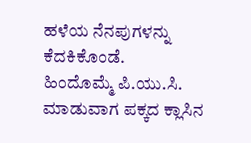ಹಳೆಯ ನೆನಪುಗಳನ್ನು ಕೆದಕಿಕೊಂಡೆ.
ಹಿಂದೊಮ್ಮೆ ಪಿ.ಯು.ಸಿ. ಮಾಡುವಾಗ ಪಕ್ಕದ ಕ್ಲಾಸಿನ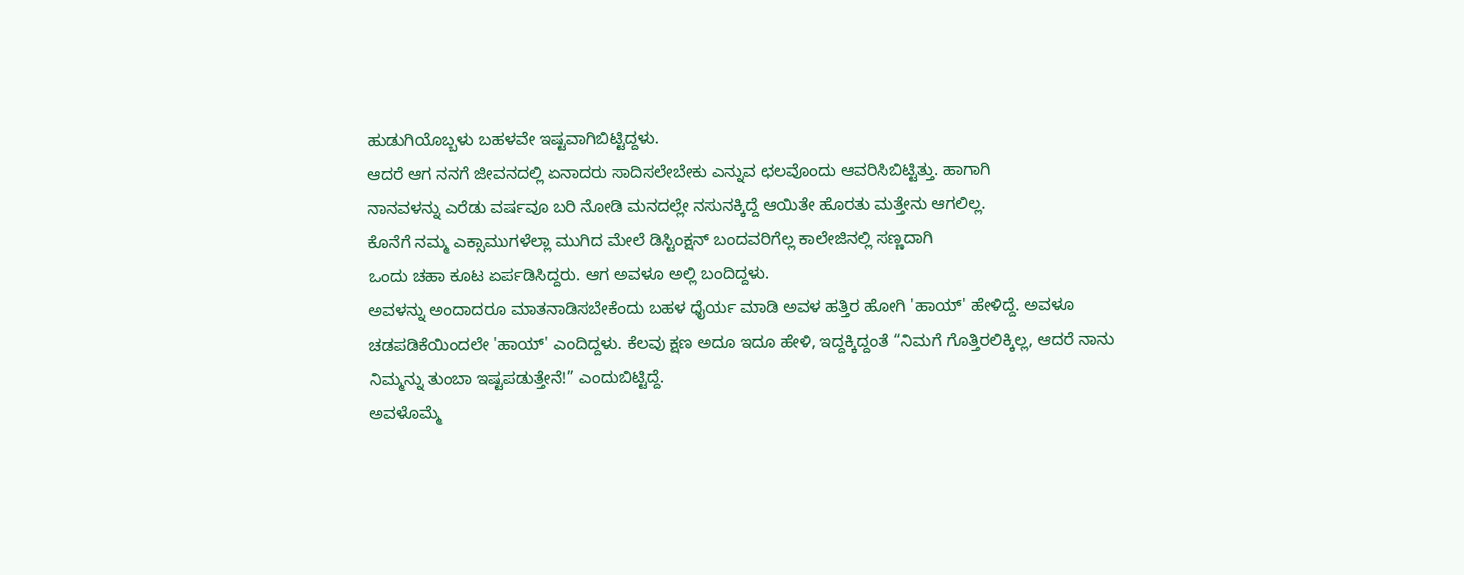ಹುಡುಗಿಯೊಬ್ಬಳು ಬಹಳವೇ ಇಷ್ಟವಾಗಿಬಿಟ್ಟಿದ್ದಳು.
ಆದರೆ ಆಗ ನನಗೆ ಜೀವನದಲ್ಲಿ ಏನಾದರು ಸಾದಿಸಲೇಬೇಕು ಎನ್ನುವ ಛಲವೊಂದು ಆವರಿಸಿಬಿಟ್ಟಿತ್ತು. ಹಾಗಾಗಿ
ನಾನವಳನ್ನು ಎರೆಡು ವರ್ಷವೂ ಬರಿ ನೋಡಿ ಮನದಲ್ಲೇ ನಸುನಕ್ಕಿದ್ದೆ ಆಯಿತೇ ಹೊರತು ಮತ್ತೇನು ಆಗಲಿಲ್ಲ.
ಕೊನೆಗೆ ನಮ್ಮ ಎಕ್ಸಾಮುಗಳೆಲ್ಲಾ ಮುಗಿದ ಮೇಲೆ ಡಿಸ್ಟಿಂಕ್ಷನ್ ಬಂದವರಿಗೆಲ್ಲ ಕಾಲೇಜಿನಲ್ಲಿ ಸಣ್ಣದಾಗಿ
ಒಂದು ಚಹಾ ಕೂಟ ಏರ್ಪಡಿಸಿದ್ದರು. ಆಗ ಅವಳೂ ಅಲ್ಲಿ ಬಂದಿದ್ದಳು.
ಅವಳನ್ನು ಅಂದಾದರೂ ಮಾತನಾಡಿಸಬೇಕೆಂದು ಬಹಳ ಧೈರ್ಯ ಮಾಡಿ ಅವಳ ಹತ್ತಿರ ಹೋಗಿ 'ಹಾಯ್' ಹೇಳಿದ್ದೆ. ಅವಳೂ ಚಡಪಡಿಕೆಯಿಂದಲೇ 'ಹಾಯ್' ಎಂದಿದ್ದಳು. ಕೆಲವು ಕ್ಷಣ ಅದೂ ಇದೂ ಹೇಳಿ, ಇದ್ದಕ್ಕಿದ್ದಂತೆ “ನಿಮಗೆ ಗೊತ್ತಿರಲಿಕ್ಕಿಲ್ಲ, ಆದರೆ ನಾನು ನಿಮ್ಮನ್ನು ತುಂಬಾ ಇಷ್ಟಪಡುತ್ತೇನೆ!” ಎಂದುಬಿಟ್ಟಿದ್ದೆ.
ಅವಳೊಮ್ಮೆ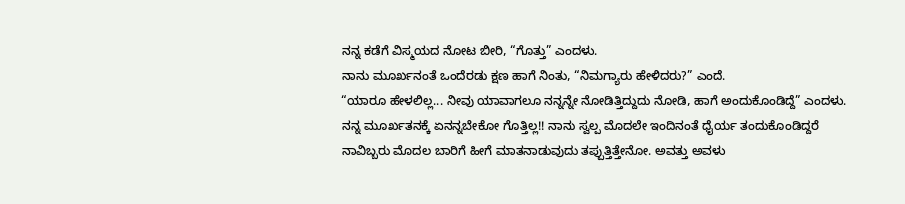ನನ್ನ ಕಡೆಗೆ ವಿಸ್ಮಯದ ನೋಟ ಬೀರಿ, “ಗೊತ್ತು” ಎಂದಳು.
ನಾನು ಮೂರ್ಖನಂತೆ ಒಂದೆರಡು ಕ್ಷಣ ಹಾಗೆ ನಿಂತು, “ನಿಮಗ್ಯಾರು ಹೇಳಿದರು?” ಎಂದೆ.
“ಯಾರೂ ಹೇಳಲಿಲ್ಲ... ನೀವು ಯಾವಾಗಲೂ ನನ್ನನ್ನೇ ನೋಡಿತ್ತಿದ್ದುದು ನೋಡಿ, ಹಾಗೆ ಅಂದುಕೊಂಡಿದ್ದೆ” ಎಂದಳು.
ನನ್ನ ಮೂರ್ಖತನಕ್ಕೆ ಏನನ್ನಬೇಕೋ ಗೊತ್ತಿಲ್ಲ!! ನಾನು ಸ್ವಲ್ಪ ಮೊದಲೇ ಇಂದಿನಂತೆ ಧೈರ್ಯ ತಂದುಕೊಂಡಿದ್ದರೆ
ನಾವಿಬ್ಬರು ಮೊದಲ ಬಾರಿಗೆ ಹೀಗೆ ಮಾತನಾಡುವುದು ತಪ್ಪುತ್ತಿತ್ತೇನೋ. ಅವತ್ತು ಅವಳು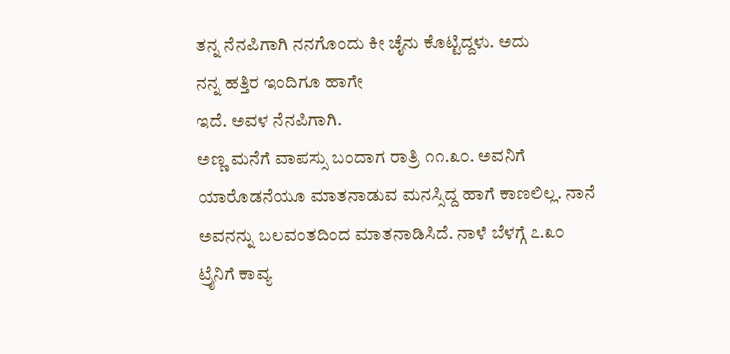ತನ್ನ ನೆನಪಿಗಾಗಿ ನನಗೊಂದು ಕೀ ಚೈನು ಕೊಟ್ಟಿದ್ದಳು. ಅದು
ನನ್ನ ಹತ್ತಿರ ಇಂದಿಗೂ ಹಾಗೇ
ಇದೆ. ಅವಳ ನೆನಪಿಗಾಗಿ.
ಅಣ್ಣ ಮನೆಗೆ ವಾಪಸ್ಸು ಬಂದಾಗ ರಾತ್ರಿ ೧೧.೩೦. ಅವನಿಗೆ ಯಾರೊಡನೆಯೂ ಮಾತನಾಡುವ ಮನಸ್ಸಿದ್ದ ಹಾಗೆ ಕಾಣಲಿಲ್ಲ. ನಾನೆ ಅವನನ್ನು ಬಲವಂತದಿಂದ ಮಾತನಾಡಿಸಿದೆ. ನಾಳೆ ಬೆಳಗ್ಗೆ ೭.೩೦ ಟ್ರೈನಿಗೆ ಕಾವ್ಯ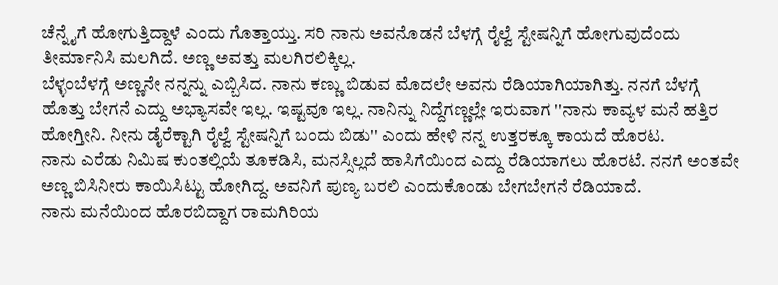ಚೆನ್ನೈಗೆ ಹೋಗುತ್ತಿದ್ದಾಳೆ ಎಂದು ಗೊತ್ತಾಯ್ತು. ಸರಿ ನಾನು ಅವನೊಡನೆ ಬೆಳಗ್ಗೆ ರೈಲ್ವೆ ಸ್ಟೇಷನ್ನಿಗೆ ಹೋಗುವುದೆಂದು ತೀರ್ಮಾನಿಸಿ ಮಲಗಿದೆ. ಅಣ್ಣ ಅವತ್ತು ಮಲಗಿರಲಿಕ್ಕಿಲ್ಲ.
ಬೆಳ್ಳಂಬೆಳಗ್ಗೆ ಅಣ್ಣನೇ ನನ್ನನ್ನು ಎಬ್ಬಿಸಿದ. ನಾನು ಕಣ್ಣು ಬಿಡುವ ಮೊದಲೇ ಅವನು ರೆಡಿಯಾಗಿಯಾಗಿತ್ತು. ನನಗೆ ಬೆಳಗ್ಗೆ ಹೊತ್ತು ಬೇಗನೆ ಎದ್ದು ಅಭ್ಯಾಸವೇ ಇಲ್ಲ. ಇಷ್ಟವೂ ಇಲ್ಲ. ನಾನಿನ್ನು ನಿದ್ದೆಗಣ್ಣಲ್ಲೇ ಇರುವಾಗ ''ನಾನು ಕಾವ್ಯಳ ಮನೆ ಹತ್ತಿರ ಹೋಗ್ತೀನಿ. ನೀನು ಡೈರೆಕ್ಟಾಗಿ ರೈಲ್ವೆ ಸ್ಟೇಷನ್ನಿಗೆ ಬಂದು ಬಿಡು'' ಎಂದು ಹೇಳಿ ನನ್ನ ಉತ್ತರಕ್ಕೂ ಕಾಯದೆ ಹೊರಟ.
ನಾನು ಎರೆಡು ನಿಮಿಷ ಕುಂತಲ್ಲಿಯೆ ತೂಕಡಿಸಿ, ಮನಸ್ಸಿಲ್ಲದೆ ಹಾಸಿಗೆಯಿಂದ ಎದ್ದು ರೆಡಿಯಾಗಲು ಹೊರಟೆ. ನನಗೆ ಅಂತವೇ ಅಣ್ಣ ಬಿಸಿನೀರು ಕಾಯಿಸಿಟ್ಟು ಹೋಗಿದ್ದ. ಅವನಿಗೆ ಪುಣ್ಯ ಬರಲಿ ಎಂದುಕೊಂಡು ಬೇಗಬೇಗನೆ ರೆಡಿಯಾದೆ.
ನಾನು ಮನೆಯಿಂದ ಹೊರಬಿದ್ದಾಗ ರಾಮಗಿರಿಯ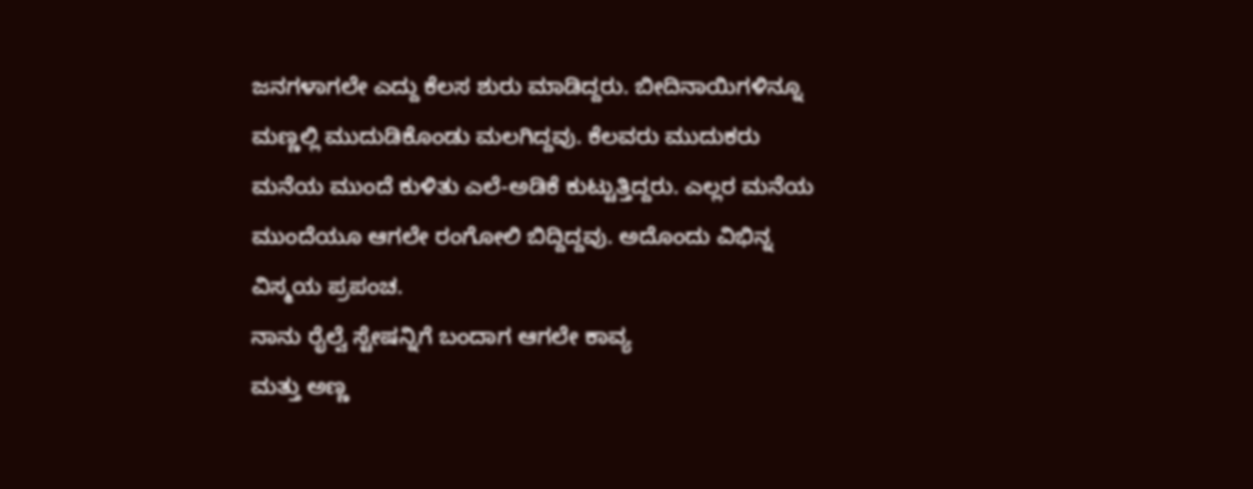ಜನಗಳಾಗಲೇ ಎದ್ದು ಕೆಲಸ ಶುರು ಮಾಡಿದ್ದರು. ಬೀದಿನಾಯಿಗಳಿನ್ನೂ ಮಣ್ಣಲ್ಲಿ ಮುದುಡಿಕೊಂಡು ಮಲಗಿದ್ದವು. ಕೆಲವರು ಮುದುಕರು ಮನೆಯ ಮುಂದೆ ಕುಳಿತು ಎಲೆ-ಅಡಿಕೆ ಕುಟ್ಟುತ್ತಿದ್ದರು. ಎಲ್ಲರ ಮನೆಯ ಮುಂದೆಯೂ ಆಗಲೇ ರಂಗೋಲಿ ಬಿದ್ದಿದ್ದವು. ಅದೊಂದು ವಿಭಿನ್ನ ವಿಸ್ಮಯ ಪ್ರಪಂಚ.
ನಾನು ರೈಲ್ವೆ ಸ್ಟೇಷನ್ನಿಗೆ ಬಂದಾಗ ಆಗಲೇ ಕಾವ್ಯ
ಮತ್ತು ಅಣ್ಣ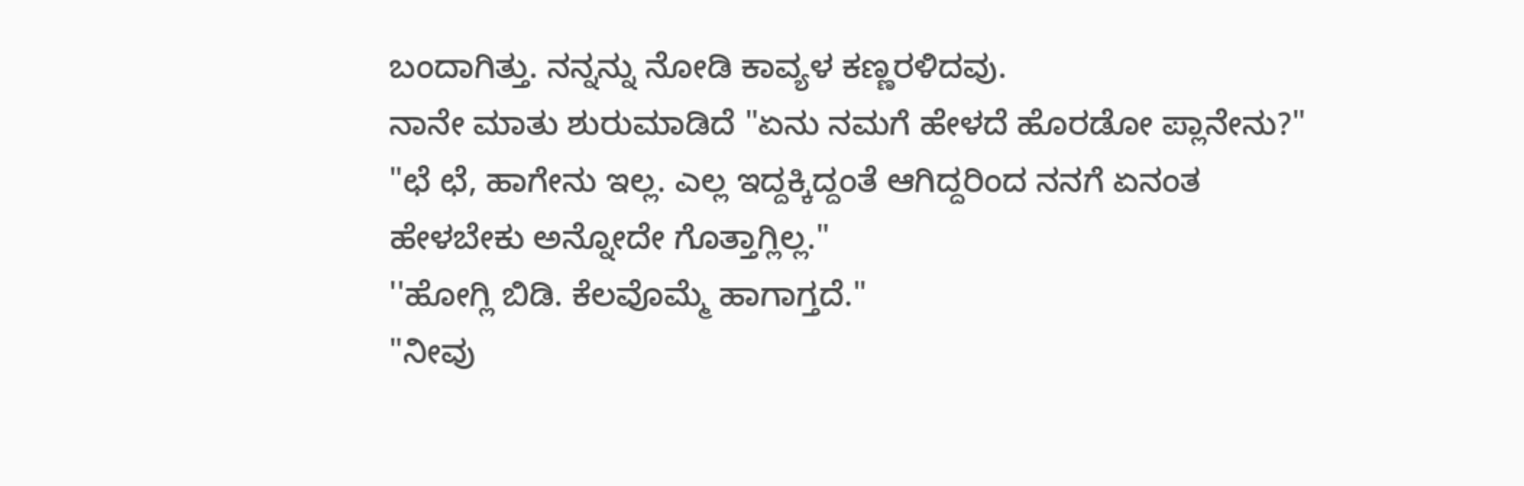ಬಂದಾಗಿತ್ತು. ನನ್ನನ್ನು ನೋಡಿ ಕಾವ್ಯಳ ಕಣ್ಣರಳಿದವು.
ನಾನೇ ಮಾತು ಶುರುಮಾಡಿದೆ "ಏನು ನಮಗೆ ಹೇಳದೆ ಹೊರಡೋ ಪ್ಲಾನೇನು?"
"ಛೆ ಛೆ, ಹಾಗೇನು ಇಲ್ಲ. ಎಲ್ಲ ಇದ್ದಕ್ಕಿದ್ದಂತೆ ಆಗಿದ್ದರಿಂದ ನನಗೆ ಏನಂತ
ಹೇಳಬೇಕು ಅನ್ನೋದೇ ಗೊತ್ತಾಗ್ಲಿಲ್ಲ."
''ಹೋಗ್ಲಿ ಬಿಡಿ. ಕೆಲವೊಮ್ಮೆ ಹಾಗಾಗ್ತದೆ."
"ನೀವು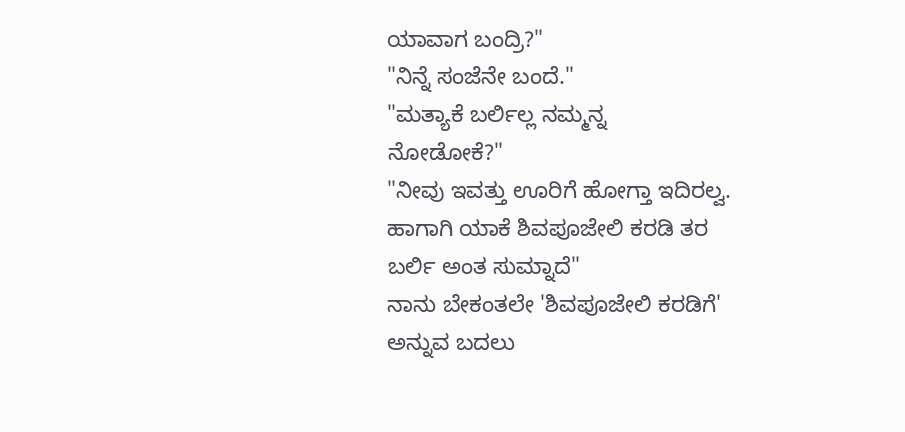ಯಾವಾಗ ಬಂದ್ರಿ?"
"ನಿನ್ನೆ ಸಂಜೆನೇ ಬಂದೆ."
"ಮತ್ಯಾಕೆ ಬರ್ಲಿಲ್ಲ ನಮ್ಮನ್ನ
ನೋಡೋಕೆ?"
"ನೀವು ಇವತ್ತು ಊರಿಗೆ ಹೋಗ್ತಾ ಇದಿರಲ್ವ. ಹಾಗಾಗಿ ಯಾಕೆ ಶಿವಪೂಜೇಲಿ ಕರಡಿ ತರ ಬರ್ಲಿ ಅಂತ ಸುಮ್ನಾದೆ"
ನಾನು ಬೇಕಂತಲೇ 'ಶಿವಪೂಜೇಲಿ ಕರಡಿಗೆ' ಅನ್ನುವ ಬದಲು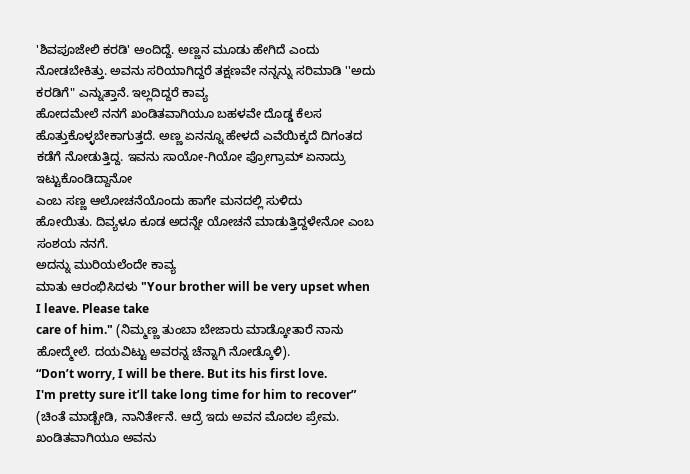'ಶಿವಪೂಜೇಲಿ ಕರಡಿ' ಅಂದಿದ್ದೆ. ಅಣ್ಣನ ಮೂಡು ಹೇಗಿದೆ ಎಂದು ನೋಡಬೇಕಿತ್ತು. ಅವನು ಸರಿಯಾಗಿದ್ದರೆ ತಕ್ಷಣವೇ ನನ್ನನ್ನು ಸರಿಮಾಡಿ ''ಅದು ಕರಡಿಗೆ" ಎನ್ನುತ್ತಾನೆ. ಇಲ್ಲದಿದ್ದರೆ ಕಾವ್ಯ
ಹೋದಮೇಲೆ ನನಗೆ ಖಂಡಿತವಾಗಿಯೂ ಬಹಳವೇ ದೊಡ್ಡ ಕೆಲಸ ಹೊತ್ತುಕೊಳ್ಳಬೇಕಾಗುತ್ತದೆ. ಅಣ್ಣ ಏನನ್ನೂ ಹೇಳದೆ ಎವೆಯಿಕ್ಕದೆ ದಿಗಂತದ ಕಡೆಗೆ ನೋಡುತ್ತಿದ್ದ. ಇವನು ಸಾಯೋ-ಗಿಯೋ ಪ್ರೋಗ್ರಾಮ್ ಏನಾದ್ರು ಇಟ್ಟುಕೊಂಡಿದ್ದಾನೋ
ಎಂಬ ಸಣ್ಣ ಆಲೋಚನೆಯೊಂದು ಹಾಗೇ ಮನದಲ್ಲಿ ಸುಳಿದು
ಹೋಯಿತು. ದಿವ್ಯಳೂ ಕೂಡ ಅದನ್ನೇ ಯೋಚನೆ ಮಾಡುತ್ತಿದ್ದಳೇನೋ ಎಂಬ ಸಂಶಯ ನನಗೆ.
ಅದನ್ನು ಮುರಿಯಲೆಂದೇ ಕಾವ್ಯ
ಮಾತು ಆರಂಭಿಸಿದಳು "Your brother will be very upset when I leave. Please take
care of him." (ನಿಮ್ಮಣ್ಣ ತುಂಬಾ ಬೇಜಾರು ಮಾಡ್ಕೋತಾರೆ ನಾನು ಹೋದ್ಮೇಲೆ. ದಯವಿಟ್ಟು ಅವರನ್ನ ಚೆನ್ನಾಗಿ ನೋಡ್ಕೊಳಿ).
“Don’t worry, I will be there. But its his first love.
I'm pretty sure it’ll take long time for him to recover” (ಚಿಂತೆ ಮಾಡ್ಬೇಡಿ, ನಾನಿರ್ತೇನೆ. ಆದ್ರೆ ಇದು ಅವನ ಮೊದಲ ಪ್ರೇಮ. ಖಂಡಿತವಾಗಿಯೂ ಅವನು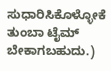ಸುಧಾರಿಸಿಕೊಳ್ಳೋಕೆ ತುಂಬಾ ಟೈಮ್ ಬೇಕಾಗಬಹುದು.)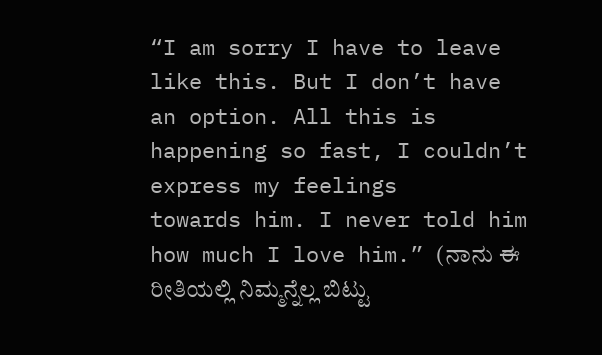“I am sorry I have to leave like this. But I don’t have
an option. All this is happening so fast, I couldn’t express my feelings
towards him. I never told him how much I love him.” (ನಾನು ಈ ರೀತಿಯಲ್ಲಿ ನಿಮ್ಮನ್ನೆಲ್ಲ ಬಿಟ್ಟು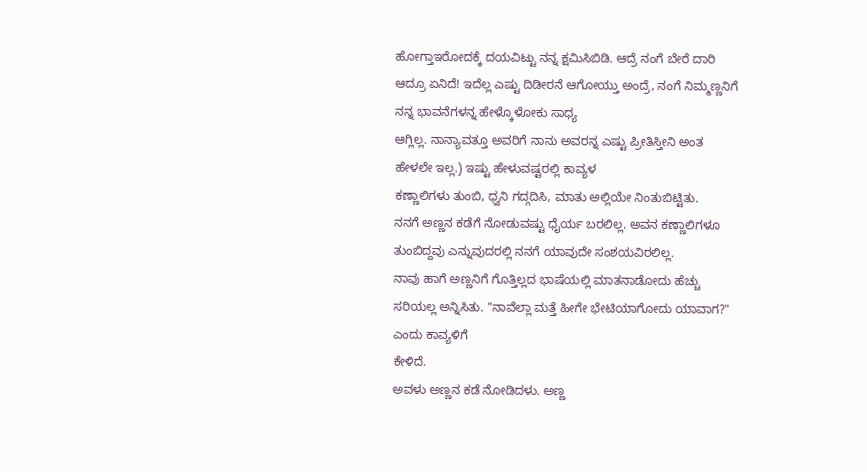ಹೋಗ್ತಾಇರೋದಕ್ಕೆ ದಯವಿಟ್ಟು ನನ್ನ ಕ್ಷಮಿಸಿಬಿಡಿ. ಆದ್ರೆ ನಂಗೆ ಬೇರೆ ದಾರಿ ಆದ್ರೂ ಏನಿದೆ! ಇದೆಲ್ಲ ಎಷ್ಟು ದಿಡೀರನೆ ಆಗೋಯ್ತು ಅಂದ್ರೆ, ನಂಗೆ ನಿಮ್ಮಣ್ಣನಿಗೆ ನನ್ನ ಭಾವನೆಗಳನ್ನ ಹೇಳ್ಕೊಳೋಕು ಸಾಧ್ಯ
ಆಗ್ಲಿಲ್ಲ. ನಾನ್ಯಾವತ್ತೂ ಅವರಿಗೆ ನಾನು ಅವರನ್ನ ಎಷ್ಟು ಪ್ರೀತಿಸ್ತೀನಿ ಅಂತ ಹೇಳಲೇ ಇಲ್ಲ.) ಇಷ್ಟು ಹೇಳುವಷ್ಟರಲ್ಲಿ ಕಾವ್ಯಳ
ಕಣ್ಣಾಲಿಗಳು ತುಂಬಿ, ಧ್ವನಿ ಗದ್ಗದಿಸಿ, ಮಾತು ಅಲ್ಲಿಯೇ ನಿಂತುಬಿಟ್ಟಿತು.
ನನಗೆ ಅಣ್ಣನ ಕಡೆಗೆ ನೋಡುವಷ್ಟು ಧೈರ್ಯ ಬರಲಿಲ್ಲ. ಅವನ ಕಣ್ಣಾಲಿಗಳೂ
ತುಂಬಿದ್ದವು ಎನ್ನುವುದರಲ್ಲಿ ನನಗೆ ಯಾವುದೇ ಸಂಶಯವಿರಲಿಲ್ಲ.
ನಾವು ಹಾಗೆ ಅಣ್ಣನಿಗೆ ಗೊತ್ತಿಲ್ಲದ ಭಾಷೆಯಲ್ಲಿ ಮಾತನಾಡೋದು ಹೆಚ್ಚು ಸರಿಯಲ್ಲ ಅನ್ನಿಸಿತು. "ನಾವೆಲ್ಲಾ ಮತ್ತೆ ಹೀಗೇ ಭೇಟಿಯಾಗೋದು ಯಾವಾಗ?" ಎಂದು ಕಾವ್ಯಳಿಗೆ
ಕೇಳಿದೆ.
ಅವಳು ಅಣ್ಣನ ಕಡೆ ನೋಡಿದಳು. ಅಣ್ಣ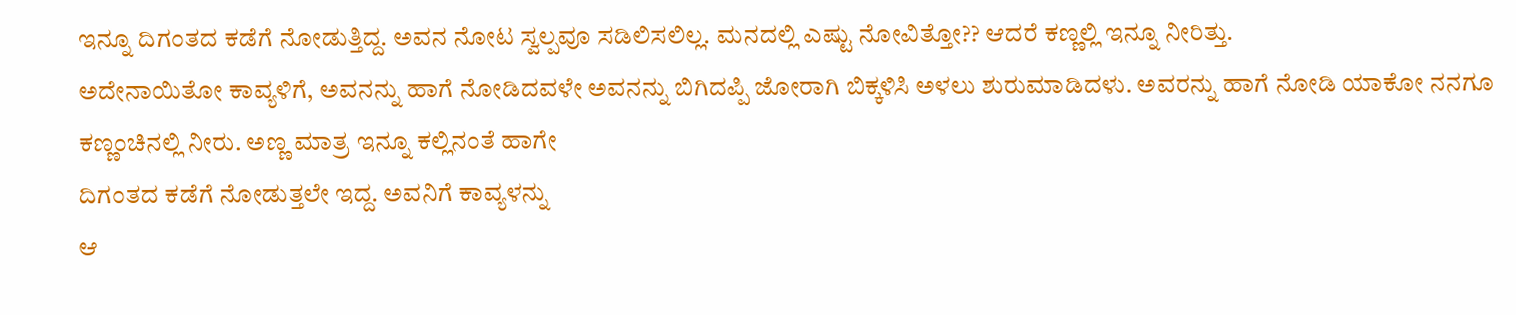ಇನ್ನೂ ದಿಗಂತದ ಕಡೆಗೆ ನೋಡುತ್ತಿದ್ದ. ಅವನ ನೋಟ ಸ್ವಲ್ಪವೂ ಸಡಿಲಿಸಲಿಲ್ಲ. ಮನದಲ್ಲಿ ಎಷ್ಟು ನೋವಿತ್ತೋ?? ಆದರೆ ಕಣ್ಣಲ್ಲಿ ಇನ್ನೂ ನೀರಿತ್ತು.
ಅದೇನಾಯಿತೋ ಕಾವ್ಯಳಿಗೆ, ಅವನನ್ನು ಹಾಗೆ ನೋಡಿದವಳೇ ಅವನನ್ನು ಬಿಗಿದಪ್ಪಿ ಜೋರಾಗಿ ಬಿಕ್ಕಳಿಸಿ ಅಳಲು ಶುರುಮಾಡಿದಳು. ಅವರನ್ನು ಹಾಗೆ ನೋಡಿ ಯಾಕೋ ನನಗೂ ಕಣ್ಣಂಚಿನಲ್ಲಿ ನೀರು. ಅಣ್ಣ ಮಾತ್ರ ಇನ್ನೂ ಕಲ್ಲಿನಂತೆ ಹಾಗೇ
ದಿಗಂತದ ಕಡೆಗೆ ನೋಡುತ್ತಲೇ ಇದ್ದ. ಅವನಿಗೆ ಕಾವ್ಯಳನ್ನು
ಆ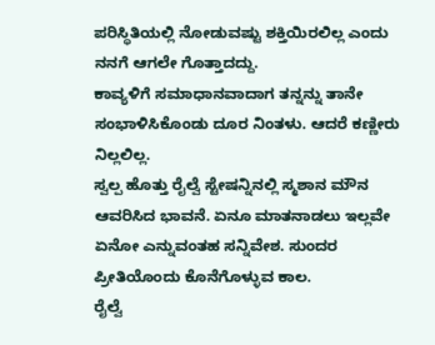ಪರಿಸ್ಥಿತಿಯಲ್ಲಿ ನೋಡುವಷ್ಟು ಶಕ್ತಿಯಿರಲಿಲ್ಲ ಎಂದು ನನಗೆ ಆಗಲೇ ಗೊತ್ತಾದದ್ದು.
ಕಾವ್ಯಳಿಗೆ ಸಮಾಧಾನವಾದಾಗ ತನ್ನನ್ನು ತಾನೇ ಸಂಭಾಳಿಸಿಕೊಂಡು ದೂರ ನಿಂತಳು. ಆದರೆ ಕಣ್ಣೀರು ನಿಲ್ಲಲಿಲ್ಲ.
ಸ್ವಲ್ಪ ಹೊತ್ತು ರೈಲ್ವೆ ಸ್ಟೇಷನ್ನಿನಲ್ಲಿ ಸ್ಮಶಾನ ಮೌನ ಆವರಿಸಿದ ಭಾವನೆ. ಏನೂ ಮಾತನಾಡಲು ಇಲ್ಲವೇ ಏನೋ ಎನ್ನುವಂತಹ ಸನ್ನಿವೇಶ. ಸುಂದರ ಪ್ರೀತಿಯೊಂದು ಕೊನೆಗೊಳ್ಳುವ ಕಾಲ.
ರೈಲ್ವೆ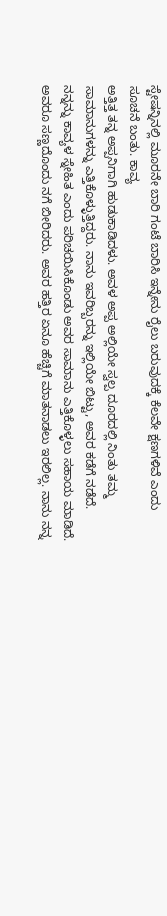ಸ್ಟೇಷನ್ನಿನಲ್ಲಿ ಮೂರನೇ ಬಾರಿ ಗಂಟೆ ಬಾರಿಸಿ ಇನ್ನೇನು ರೈಲು ಬರುವುದಕ್ಕೆ ಕೆಲವೇ ಕ್ಷಣಗಳಿವೆ ಎಂದು ಸೂಚನೆ ಬಂತು. ಕಾವ್ಯ
ಅತ್ತಿತ್ತ ತನ್ನ ಅಪ್ಪನಿಗಾಗಿ ಹುಡುಕಾಡಿದಳು. ಅವಳ ಅಪ್ಪ ಅಲ್ಲಿಯೇ ಸ್ವಲ್ಪ ದೂರದಲ್ಲಿ ನಿಂತು ತಮ್ಮ ಸಾಮಾನುಗಳನ್ನು ಎತ್ತಿಕೊಳ್ಳುತ್ತಿದ್ದರು. ನಾನು ಇವರಿಬ್ಬರನ್ನು ಇಲ್ಲಿಯೇ ಬಿಟ್ಟು, ಅವರ ಕಡೆಗೆ ನಡೆದೆ. ನನ್ನನ್ನು ಕಾವ್ಯಳ ಸ್ನೇಹಿತ ಎಂದು ಪರಿಚಯಿಸಿಕೊಂಡು ಅವರ ಸಾಮಾನು ಎತ್ತಿಕೊಳ್ಳಲು ಸಹಾಯ ಮಾಡಿದೆ. ಅವರೂ ಸಣ್ಣದೊಂದು ನಗೆ ಬೀರಿದರು. ಅವರ ಹತ್ತಿರ ಏನೂ ಹೆಚ್ಚಿಗೆ ಮಾತನಾಡಲು ಇರಲಿಲ್ಲ. ನಾನು ನನ್ನ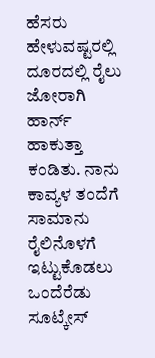ಹೆಸರು ಹೇಳುವಷ್ಟರಲ್ಲಿ ದೂರದಲ್ಲಿ ರೈಲು ಜೋರಾಗಿ ಹಾರ್ನ್ ಹಾಕುತ್ತಾ ಕಂಡಿತು. ನಾನು ಕಾವ್ಯಳ ತಂದೆಗೆ ಸಾಮಾನು ರೈಲಿನೊಳಗೆ ಇಟ್ಟುಕೊಡಲು ಒಂದೆರೆಡು ಸೂಟ್ಕೇಸ್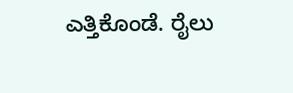ಎತ್ತಿಕೊಂಡೆ. ರೈಲು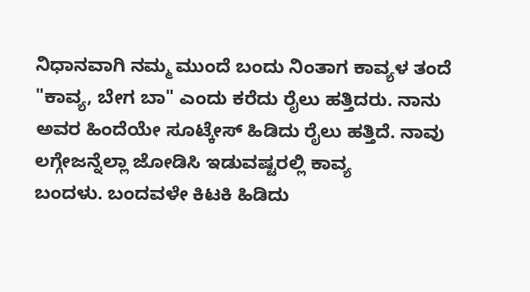ನಿಧಾನವಾಗಿ ನಮ್ಮ ಮುಂದೆ ಬಂದು ನಿಂತಾಗ ಕಾವ್ಯಳ ತಂದೆ "ಕಾವ್ಯ, ಬೇಗ ಬಾ" ಎಂದು ಕರೆದು ರೈಲು ಹತ್ತಿದರು. ನಾನು ಅವರ ಹಿಂದೆಯೇ ಸೂಟ್ಕೇಸ್ ಹಿಡಿದು ರೈಲು ಹತ್ತಿದೆ. ನಾವು ಲಗ್ಗೇಜನ್ನೆಲ್ಲಾ ಜೋಡಿಸಿ ಇಡುವಷ್ಟರಲ್ಲಿ ಕಾವ್ಯ
ಬಂದಳು. ಬಂದವಳೇ ಕಿಟಕಿ ಹಿಡಿದು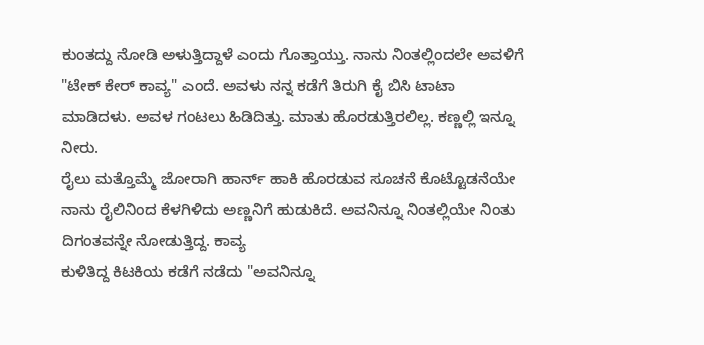ಕುಂತದ್ದು ನೋಡಿ ಅಳುತ್ತಿದ್ದಾಳೆ ಎಂದು ಗೊತ್ತಾಯ್ತು. ನಾನು ನಿಂತಲ್ಲಿಂದಲೇ ಅವಳಿಗೆ "ಟೇಕ್ ಕೇರ್ ಕಾವ್ಯ" ಎಂದೆ. ಅವಳು ನನ್ನ ಕಡೆಗೆ ತಿರುಗಿ ಕೈ ಬಿಸಿ ಟಾಟಾ ಮಾಡಿದಳು. ಅವಳ ಗಂಟಲು ಹಿಡಿದಿತ್ತು. ಮಾತು ಹೊರಡುತ್ತಿರಲಿಲ್ಲ. ಕಣ್ಣಲ್ಲಿ ಇನ್ನೂ ನೀರು.
ರೈಲು ಮತ್ತೊಮ್ಮೆ ಜೋರಾಗಿ ಹಾರ್ನ್ ಹಾಕಿ ಹೊರಡುವ ಸೂಚನೆ ಕೊಟ್ಟೊಡನೆಯೇ ನಾನು ರೈಲಿನಿಂದ ಕೆಳಗಿಳಿದು ಅಣ್ಣನಿಗೆ ಹುಡುಕಿದೆ. ಅವನಿನ್ನೂ ನಿಂತಲ್ಲಿಯೇ ನಿಂತು ದಿಗಂತವನ್ನೇ ನೋಡುತ್ತಿದ್ದ. ಕಾವ್ಯ
ಕುಳಿತಿದ್ದ ಕಿಟಕಿಯ ಕಡೆಗೆ ನಡೆದು "ಅವನಿನ್ನೂ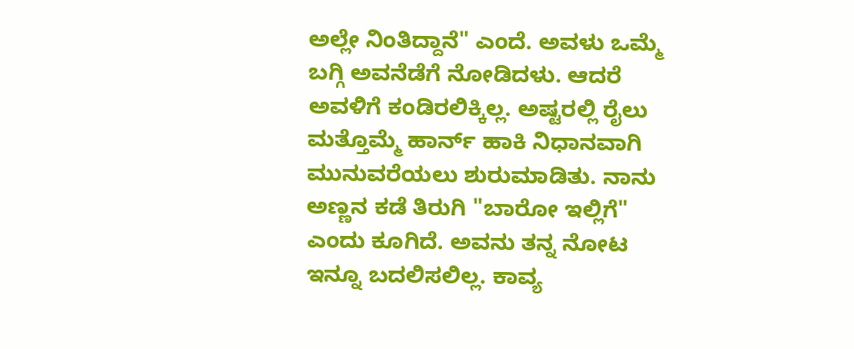ಅಲ್ಲೇ ನಿಂತಿದ್ದಾನೆ" ಎಂದೆ. ಅವಳು ಒಮ್ಮೆ ಬಗ್ಗಿ ಅವನೆಡೆಗೆ ನೋಡಿದಳು. ಆದರೆ ಅವಳಿಗೆ ಕಂಡಿರಲಿಕ್ಕಿಲ್ಲ. ಅಷ್ಟರಲ್ಲಿ ರೈಲು ಮತ್ತೊಮ್ಮೆ ಹಾರ್ನ್ ಹಾಕಿ ನಿಧಾನವಾಗಿ ಮುನುವರೆಯಲು ಶುರುಮಾಡಿತು. ನಾನು ಅಣ್ಣನ ಕಡೆ ತಿರುಗಿ "ಬಾರೋ ಇಲ್ಲಿಗೆ" ಎಂದು ಕೂಗಿದೆ. ಅವನು ತನ್ನ ನೋಟ ಇನ್ನೂ ಬದಲಿಸಲಿಲ್ಲ. ಕಾವ್ಯ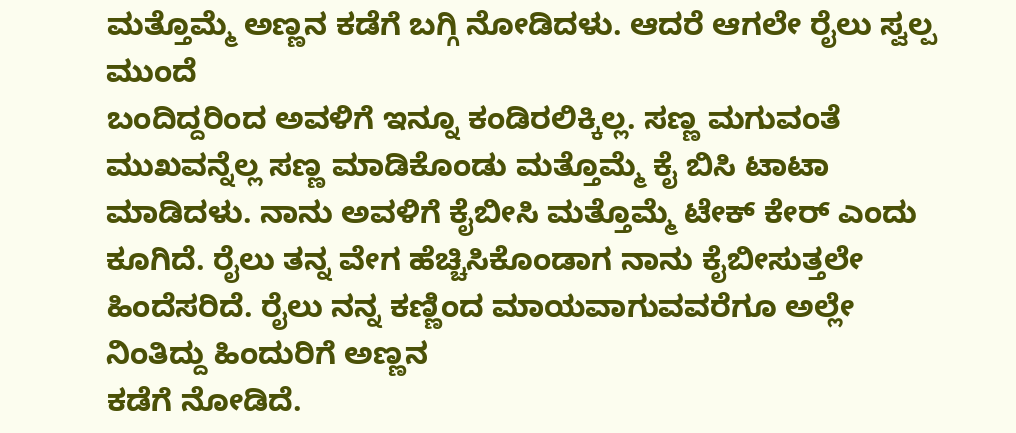ಮತ್ತೊಮ್ಮೆ ಅಣ್ಣನ ಕಡೆಗೆ ಬಗ್ಗಿ ನೋಡಿದಳು. ಆದರೆ ಆಗಲೇ ರೈಲು ಸ್ವಲ್ಪ ಮುಂದೆ
ಬಂದಿದ್ದರಿಂದ ಅವಳಿಗೆ ಇನ್ನೂ ಕಂಡಿರಲಿಕ್ಕಿಲ್ಲ. ಸಣ್ಣ ಮಗುವಂತೆ ಮುಖವನ್ನೆಲ್ಲ ಸಣ್ಣ ಮಾಡಿಕೊಂಡು ಮತ್ತೊಮ್ಮೆ ಕೈ ಬಿಸಿ ಟಾಟಾ ಮಾಡಿದಳು. ನಾನು ಅವಳಿಗೆ ಕೈಬೀಸಿ ಮತ್ತೊಮ್ಮೆ ಟೇಕ್ ಕೇರ್ ಎಂದು ಕೂಗಿದೆ. ರೈಲು ತನ್ನ ವೇಗ ಹೆಚ್ಚಿಸಿಕೊಂಡಾಗ ನಾನು ಕೈಬೀಸುತ್ತಲೇ ಹಿಂದೆಸರಿದೆ. ರೈಲು ನನ್ನ ಕಣ್ಣಿಂದ ಮಾಯವಾಗುವವರೆಗೂ ಅಲ್ಲೇ ನಿಂತಿದ್ದು ಹಿಂದುರಿಗೆ ಅಣ್ಣನ
ಕಡೆಗೆ ನೋಡಿದೆ.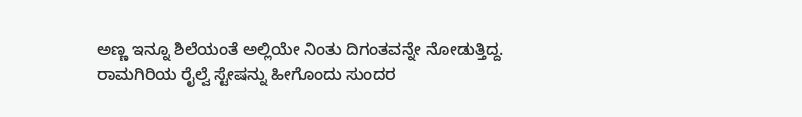ಅಣ್ಣ ಇನ್ನೂ ಶಿಲೆಯಂತೆ ಅಲ್ಲಿಯೇ ನಿಂತು ದಿಗಂತವನ್ನೇ ನೋಡುತ್ತಿದ್ದ.
ರಾಮಗಿರಿಯ ರೈಲ್ವೆ ಸ್ಟೇಷನ್ನು ಹೀಗೊಂದು ಸುಂದರ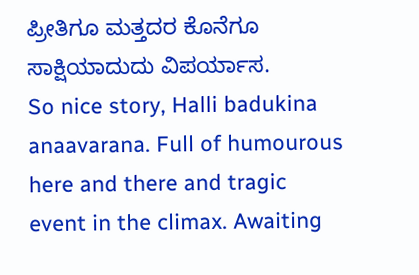ಪ್ರೀತಿಗೂ ಮತ್ತದರ ಕೊನೆಗೂ ಸಾಕ್ಷಿಯಾದುದು ವಿಪರ್ಯಾಸ.
So nice story, Halli badukina anaavarana. Full of humourous here and there and tragic event in the climax. Awaiting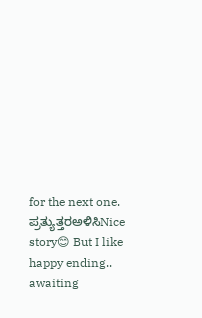for the next one.
ಪ್ರತ್ಯುತ್ತರಅಳಿಸಿNice story😊 But I like happy ending.. awaiting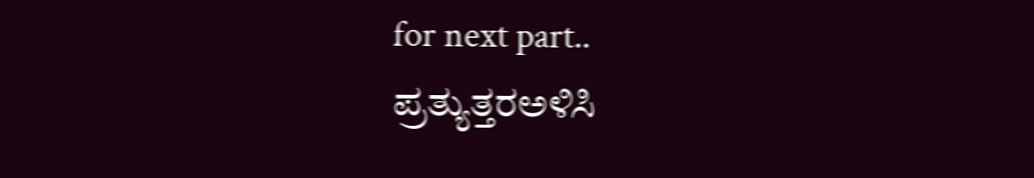for next part..
ಪ್ರತ್ಯುತ್ತರಅಳಿಸಿ